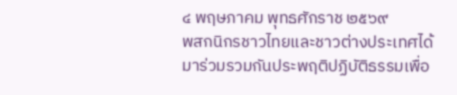๔ พฤษภาคม พุทธศักราช ๒๕๖๙
พสกนิกรชาวไทยและชาวต่างประเทศได้มาร่วมรวมกันประพฤติปฏิบัติธรรมเพื่อ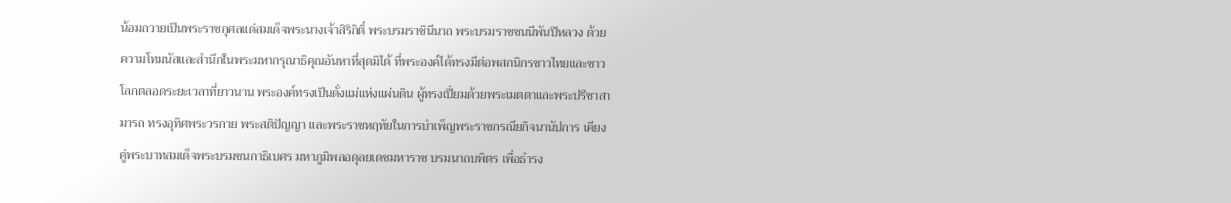น้อมถวายเป็นพระราชกุศลแด่สมเด็จพระนางเจ้าสิริกิติ์ พระบรมราชินีนาถ พระบรมราชชนนีพันปีหลวง ด้วยความโทมนัสและสำนึกในพระมหากรุณาธิคุณอันหาที่สุดมิได้ ที่พระองค์ได้ทรงมีต่อพสกนิกรชาวไทยและชาวโลกตลอดระยะเวลาที่ยาวนาน พระองค์ทรงเป็นดั่งแม่แห่งแผ่นดิน ผู้ทรงเปี่ยมด้วยพระเมตตาและพระปรีชาสามารถ ทรงอุทิศพระวรกาย พระสติปัญญา และพระราชหฤทัยในการบำเพ็ญพระราชกรณียกิจนานัปการ เคียงคู่พระบาทสมเด็จพระบรมชนกาธิเบศร มหาภูมิพลอดุลยเดชมหาราช บรมนาถบพิตร เพื่อธำรง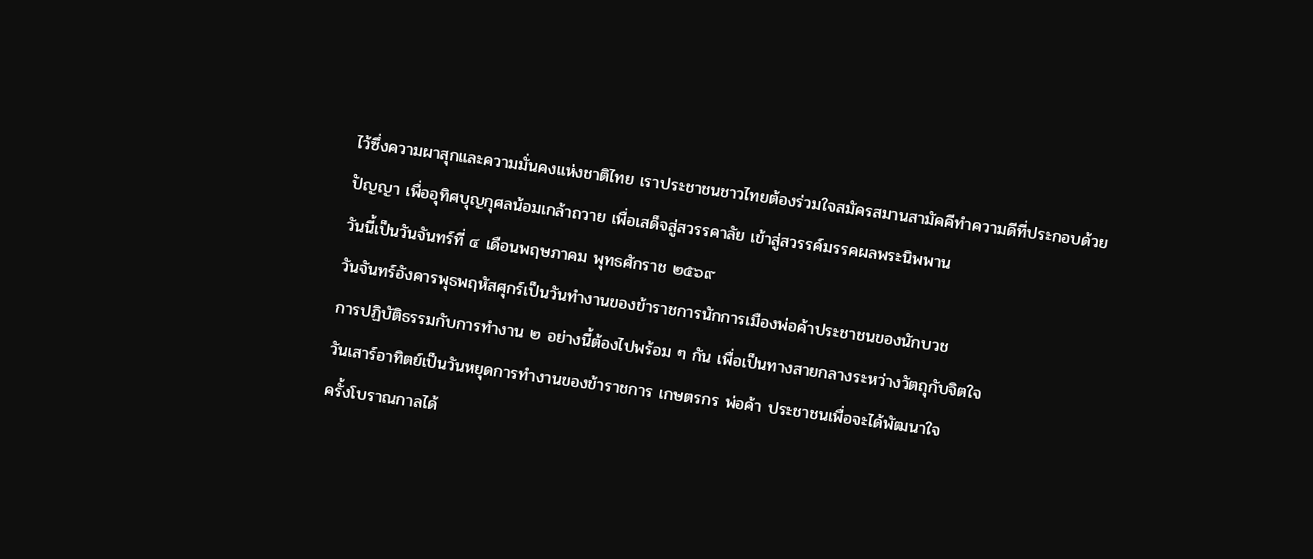ไว้ซึ่งความผาสุกและความมั่นคงแห่งชาติไทย เราประชาชนชาวไทยต้องร่วมใจสมัครสมานสามัคคีทำความดีที่ประกอบด้วยปัญญา เพื่ออุทิศบุญกุศลน้อมเกล้าถวาย เพื่อเสด็จสู่สวรรคาลัย เข้าสู่สวรรค์มรรคผลพระนิพพาน
วันนี้เป็นวันจันทร์ที่ ๔ เดือนพฤษภาคม พุทธศักราช ๒๕๖๙
วันจันทร์อังคารพุธพฤหัสศุกร์เป็นวันทำงานของข้าราชการนักการเมืองพ่อค้าประชาชนของนักบวช
การปฏิบัติธรรมกับการทำงาน ๒ อย่างนี้ต้องไปพร้อม ๆ กัน เพื่อเป็นทางสายกลางระหว่างวัตถุกับจิตใจ
วันเสาร์อาทิตย์เป็นวันหยุดการทำงานของข้าราชการ เกษตรกร พ่อค้า ประชาชนเพื่อจะได้พัฒนาใจ
ครั้งโบราณกาลได้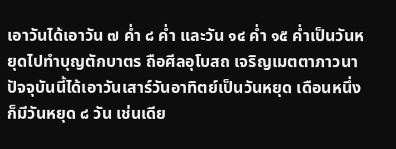เอาวันได้เอาวัน ๗ ค่ำ ๘ ค่ำ และวัน ๑๔ ค่ำ ๑๕ ค่ำเป็นวันหยุดไปทำบุญตักบาตร ถือศีลอุโบสถ เจริญเมตตาภาวนา
ปัจจุบันนี้ได้เอาวันเสาร์วันอาทิตย์เป็นวันหยุด เดือนหนึ่งก็มีวันหยุด ๘ วัน เช่นเดีย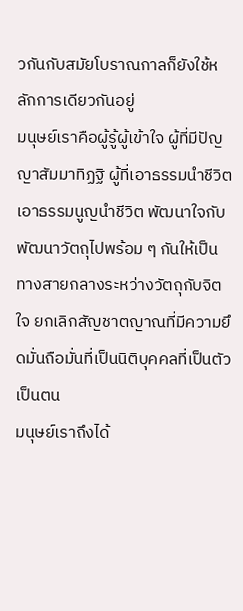วกันกับสมัยโบราณกาลก็ยังใช้หลักการเดียวกันอยู่
มนุษย์เราคือผู้รู้ผู้เข้าใจ ผู้ที่มีปัญญาสัมมาทิฏฐิ ผู้ที่เอาธรรมนำชีวิต เอาธรรมนูญนำชีวิต พัฒนาใจกับพัฒนาวัตถุไปพร้อม ๆ กันให้เป็นทางสายกลางระหว่างวัตถุกับจิตใจ ยกเลิกสัญชาตญาณที่มีความยึดมั่นถือมั่นที่เป็นนิติบุคคลที่เป็นตัวเป็นตน
มนุษย์เราถึงได้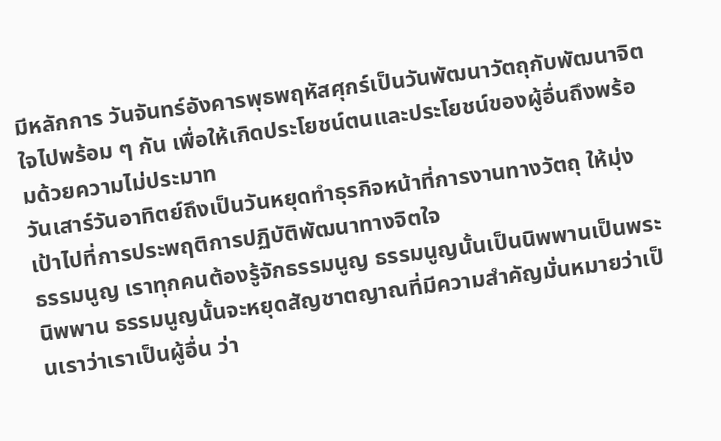มีหลักการ วันจันทร์อังคารพุธพฤหัสศุกร์เป็นวันพัฒนาวัตถุกับพัฒนาจิตใจไปพร้อม ๆ กัน เพื่อให้เกิดประโยชน์ตนและประโยชน์ของผู้อื่นถึงพร้อมด้วยความไม่ประมาท
วันเสาร์วันอาทิตย์ถึงเป็นวันหยุดทำธุรกิจหน้าที่การงานทางวัตถุ ให้มุ่งเป้าไปที่การประพฤติการปฏิบัติพัฒนาทางจิตใจ
ธรรมนูญ เราทุกคนต้องรู้จักธรรมนูญ ธรรมนูญนั้นเป็นนิพพานเป็นพระนิพพาน ธรรมนูญนั้นจะหยุดสัญชาตญาณที่มีความสำคัญมั่นหมายว่าเป็นเราว่าเราเป็นผู้อื่น ว่า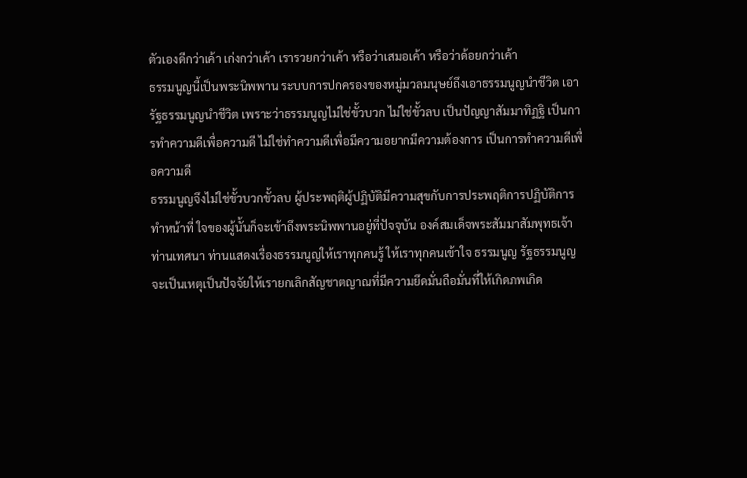ตัวเองดีกว่าเค้า เก่งกว่าเค้า เรารวยกว่าเค้า หรือว่าเสมอเค้า หรือว่าด้อยกว่าเค้า
ธรรมนูญนี้เป็นพระนิพพาน ระบบการปกครองของหมู่มวลมนุษย์ถึงเอาธรรมนูญนำชีวิต เอารัฐธรรมนูญนำชีวิต เพราะว่าธรรมนูญไม่ใช่ขั้วบวก ไม่ใช่ขั้วลบ เป็นปัญญาสัมมาทิฏฐิ เป็นการทำความดีเพื่อความดี ไม่ใช่ทำความดีเพื่อมีความอยากมีความต้องการ เป็นการทำความดีเพื่อความดี
ธรรมนูญจึงไม่ใช่ขั้วบวกขั้วลบ ผู้ประพฤติผู้ปฏิบัติมีความสุขกับการประพฤติการปฏิบัติการทำหน้าที่ ใจของผู้นั้นก็จะเข้าถึงพระนิพพานอยู่ที่ปัจจุบัน องค์สมเด็จพระสัมมาสัมพุทธเจ้าท่านเทศนา ท่านแสดงเรื่องธรรมนูญให้เราทุกคนรู้ ให้เราทุกคนเข้าใจ ธรรมนูญ รัฐธรรมนูญ จะเป็นเหตุเป็นปัจจัยให้เรายกเลิกสัญชาตญาณที่มีความยึดมั่นถือมั่นที่ให้เกิดภพเกิด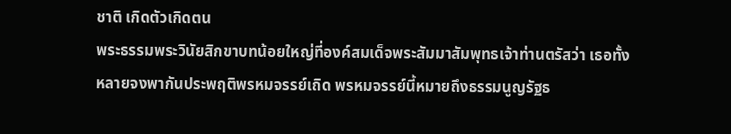ชาติ เกิดตัวเกิดตน
พระธรรมพระวินัยสิกขาบทน้อยใหญ่ที่องค์สมเด็จพระสัมมาสัมพุทธเจ้าท่านตรัสว่า เธอทั้งหลายจงพากันประพฤติพรหมจรรย์เถิด พรหมจรรย์นี้หมายถึงธรรมนูญรัฐธ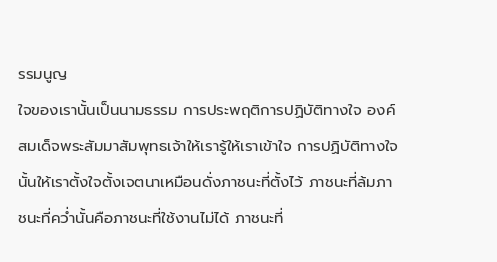รรมนูญ
ใจของเรานั้นเป็นนามธรรม การประพฤติการปฏิบัติทางใจ องค์สมเด็จพระสัมมาสัมพุทธเจ้าให้เรารู้ให้เราเข้าใจ การปฏิบัติทางใจนั้นให้เราตั้งใจตั้งเจตนาเหมือนดั่งภาชนะที่ตั้งไว้ ภาชนะที่ล้มภาชนะที่คว่ำนั้นคือภาชนะที่ใช้งานไม่ได้ ภาชนะที่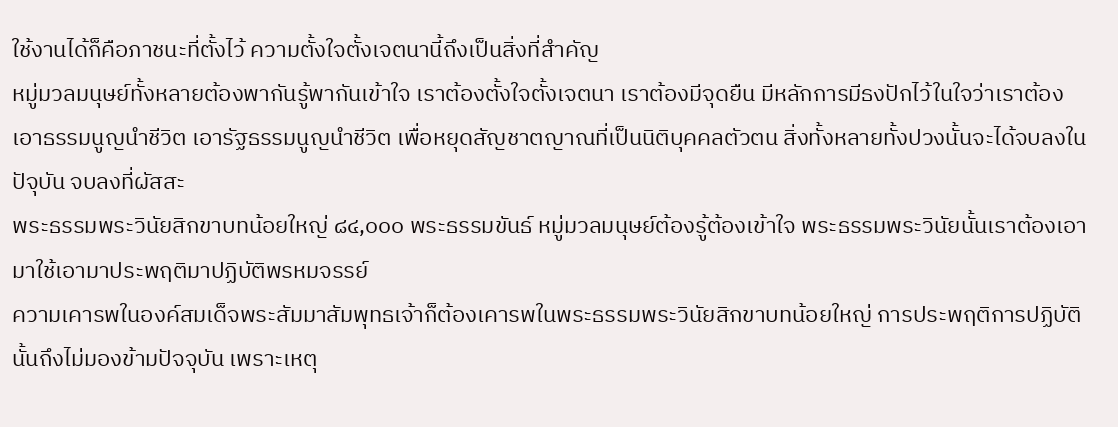ใช้งานได้ก็คือภาชนะที่ตั้งไว้ ความตั้งใจตั้งเจตนานี้ถึงเป็นสิ่งที่สำคัญ
หมู่มวลมนุษย์ทั้งหลายต้องพากันรู้พากันเข้าใจ เราต้องตั้งใจตั้งเจตนา เราต้องมีจุดยืน มีหลักการมีธงปักไว้ในใจว่าเราต้องเอาธรรมนูญนำชีวิต เอารัฐธรรมนูญนำชีวิต เพื่อหยุดสัญชาตญาณที่เป็นนิติบุคคลตัวตน สิ่งทั้งหลายทั้งปวงนั้นจะได้จบลงในปัจุบัน จบลงที่ผัสสะ
พระธรรมพระวินัยสิกขาบทน้อยใหญ่ ๘๔,๐๐๐ พระธรรมขันธ์ หมู่มวลมนุษย์ต้องรู้ต้องเข้าใจ พระธรรมพระวินัยนั้นเราต้องเอามาใช้เอามาประพฤติมาปฏิบัติพรหมจรรย์
ความเคารพในองค์สมเด็จพระสัมมาสัมพุทธเจ้าก็ต้องเคารพในพระธรรมพระวินัยสิกขาบทน้อยใหญ่ การประพฤติการปฏิบัตินั้นถึงไม่มองข้ามปัจจุบัน เพราะเหตุ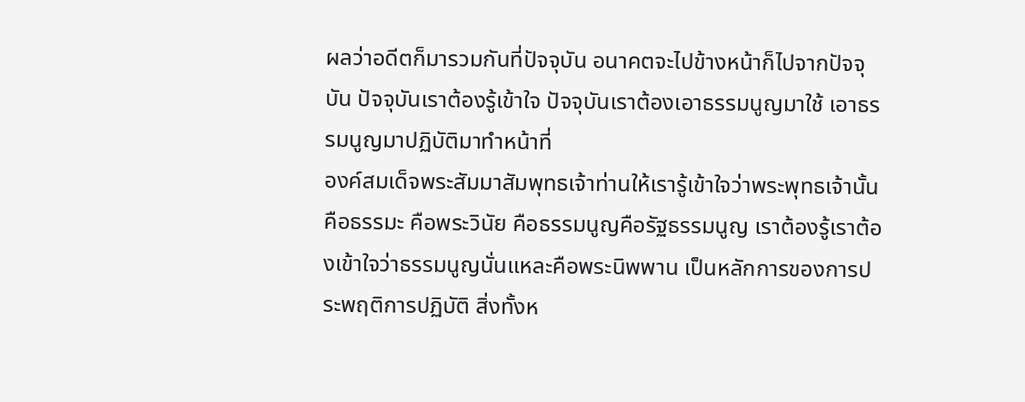ผลว่าอดีตก็มารวมกันที่ปัจจุบัน อนาคตจะไปข้างหน้าก็ไปจากปัจจุบัน ปัจจุบันเราต้องรู้เข้าใจ ปัจจุบันเราต้องเอาธรรมนูญมาใช้ เอาธรรมนูญมาปฏิบัติมาทำหน้าที่
องค์สมเด็จพระสัมมาสัมพุทธเจ้าท่านให้เรารู้เข้าใจว่าพระพุทธเจ้านั้นคือธรรมะ คือพระวินัย คือธรรมนูญคือรัฐธรรมนูญ เราต้องรู้เราต้องเข้าใจว่าธรรมนูญนั่นแหละคือพระนิพพาน เป็นหลักการของการประพฤติการปฏิบัติ สิ่งทั้งห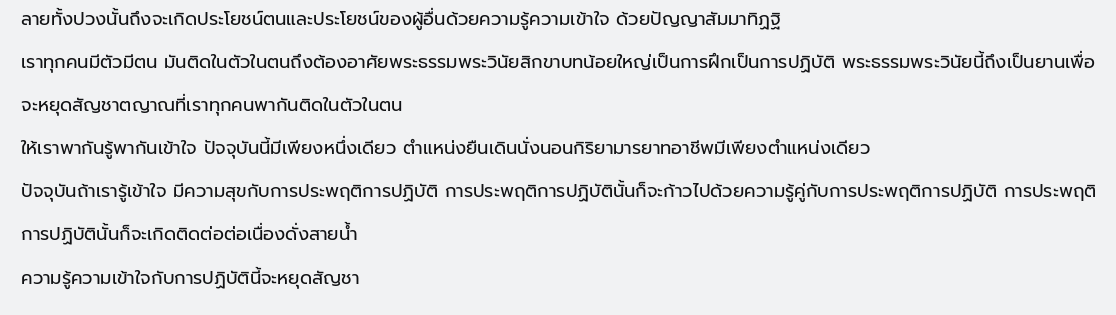ลายทั้งปวงนั้นถึงจะเกิดประโยชน์ตนและประโยชน์ของผู้อื่นด้วยความรู้ความเข้าใจ ด้วยปัญญาสัมมาทิฏฐิ
เราทุกคนมีตัวมีตน มันติดในตัวในตนถึงต้องอาศัยพระธรรมพระวินัยสิกขาบทน้อยใหญ่เป็นการฝึกเป็นการปฏิบัติ พระธรรมพระวินัยนี้ถึงเป็นยานเพื่อจะหยุดสัญชาตญาณที่เราทุกคนพากันติดในตัวในตน
ให้เราพากันรู้พากันเข้าใจ ปัจจุบันนี้มีเพียงหนึ่งเดียว ตำแหน่งยืนเดินนั่งนอนกิริยามารยาทอาชีพมีเพียงตำแหน่งเดียว
ปัจจุบันถ้าเรารู้เข้าใจ มีความสุขกับการประพฤติการปฏิบัติ การประพฤติการปฏิบัตินั้นก็จะก้าวไปด้วยความรู้คู่กับการประพฤติการปฏิบัติ การประพฤติการปฏิบัตินั้นก็จะเกิดติดต่อต่อเนื่องดั่งสายน้ำ
ความรู้ความเข้าใจกับการปฏิบัตินี้จะหยุดสัญชา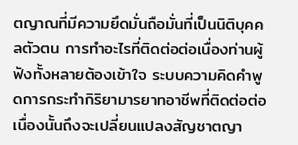ตญาณที่มีความยึดมั่นถือมั่นที่เป็นนิติบุคคลตัวตน การทำอะไรที่ติดต่อต่อเนื่องท่านผู้ฟังทั้งหลายต้องเข้าใจ ระบบความคิดคำพูดการกระทำกิริยามารยาทอาชีพที่ติดต่อต่อเนื่องนั้นถึงจะเปลี่ยนแปลงสัญชาตญา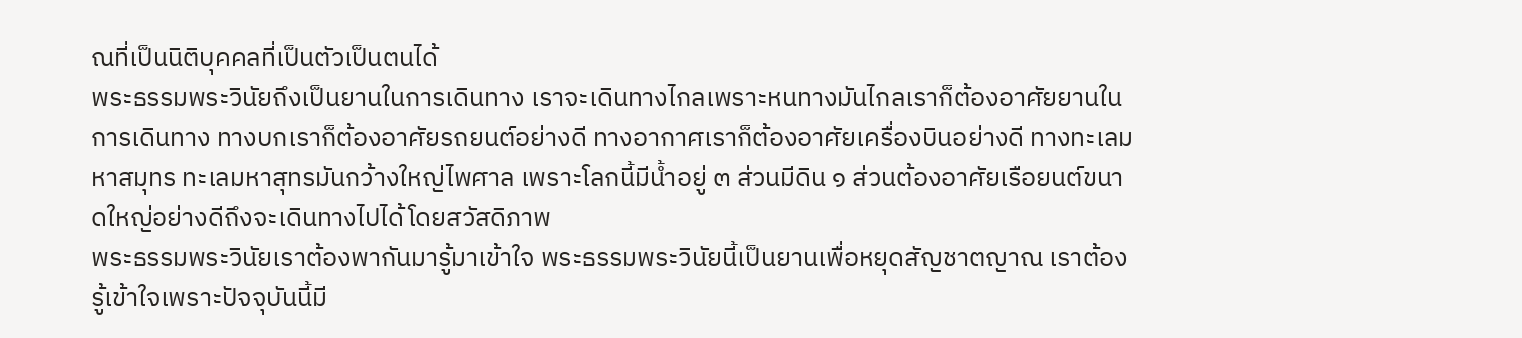ณที่เป็นนิติบุคคลที่เป็นตัวเป็นตนได้
พระธรรมพระวินัยถึงเป็นยานในการเดินทาง เราจะเดินทางไกลเพราะหนทางมันไกลเราก็ต้องอาศัยยานในการเดินทาง ทางบกเราก็ต้องอาศัยรถยนต์อย่างดี ทางอากาศเราก็ต้องอาศัยเครื่องบินอย่างดี ทางทะเลมหาสมุทร ทะเลมหาสุทรมันกว้างใหญ่ไพศาล เพราะโลกนี้มีน้ำอยู่ ๓ ส่วนมีดิน ๑ ส่วนต้องอาศัยเรือยนต์ขนาดใหญ่อย่างดีถึงจะเดินทางไปได้โดยสวัสดิภาพ
พระธรรมพระวินัยเราต้องพากันมารู้มาเข้าใจ พระธรรมพระวินัยนี้เป็นยานเพื่อหยุดสัญชาตญาณ เราต้องรู้เข้าใจเพราะปัจจุบันนี้มี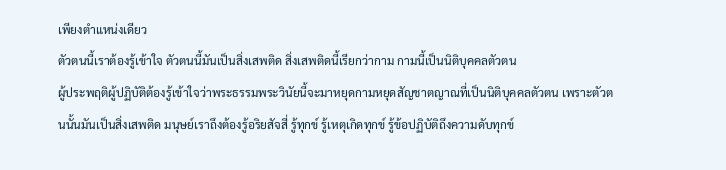เพียงตำแหน่งเดียว
ตัวตนนี้เราต้องรู้เข้าใจ ตัวตนนี้มันเป็นสิ่งเสพติด สิ่งเสพติดนี้เรียกว่ากาม กามนี้เป็นนิติบุคคลตัวตน
ผู้ประพฤติผู้ปฏิบัติต้องรู้เข้าใจว่าพระธรรมพระวินัยนี้จะมาหยุดกามหยุดสัญชาตญาณที่เป็นนิติบุคคลตัวตน เพราะตัวตนนั้นมันเป็นสิ่งเสพติด มนุษย์เราถึงต้องรู้อริยสัจสี่ รู้ทุกข์ รู้เหตุเกิดทุกข์ รู้ข้อปฏิบัติถึงความดับทุกข์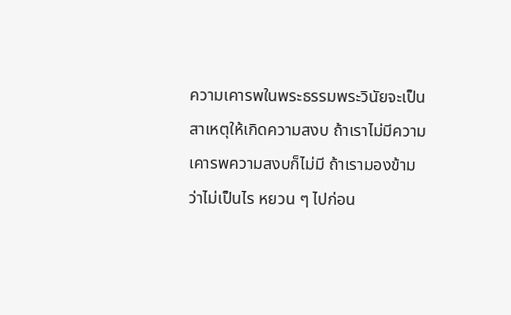ความเคารพในพระธรรมพระวินัยจะเป็นสาเหตุให้เกิดความสงบ ถ้าเราไม่มีความเคารพความสงบก็ไม่มี ถ้าเรามองข้ามว่าไม่เป็นไร หยวน ๆ ไปก่อน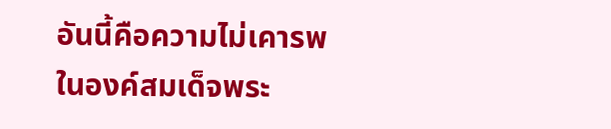อันนี้คือความไม่เคารพในองค์สมเด็จพระ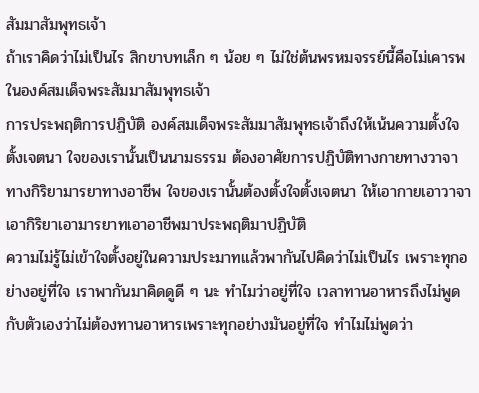สัมมาสัมพุทธเจ้า
ถ้าเราคิดว่าไม่เป็นไร สิกขาบทเล็ก ๆ น้อย ๆ ไม่ใช่ต้นพรหมจรรย์นี้คือไม่เคารพในองค์สมเด็จพระสัมมาสัมพุทธเจ้า
การประพฤติการปฏิบัติ องค์สมเด็จพระสัมมาสัมพุทธเจ้าถึงให้เน้นความตั้งใจตั้งเจตนา ใจของเรานั้นเป็นนามธรรม ต้องอาศัยการปฏิบัติทางกายทางวาจาทางกิริยามารยาทางอาชีพ ใจของเรานั้นต้องตั้งใจตั้งเจตนา ให้เอากายเอาวาจาเอากิริยาเอามารยาทเอาอาชีพมาประพฤติมาปฏิบัติ
ความไม่รู้ไม่เข้าใจตั้งอยู่ในความประมาทแล้วพากันไปคิดว่าไม่เป็นไร เพราะทุกอย่างอยู่ที่ใจ เราพากันมาคิดดูดี ๆ นะ ทำไมว่าอยู่ที่ใจ เวลาทานอาหารถึงไม่พูดกับตัวเองว่าไม่ต้องทานอาหารเพราะทุกอย่างมันอยู่ที่ใจ ทำไมไม่พูดว่า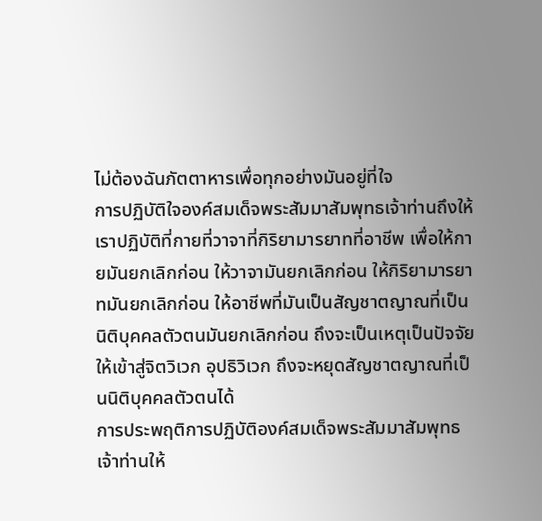ไม่ต้องฉันภัตตาหารเพื่อทุกอย่างมันอยู่ที่ใจ
การปฏิบัติใจองค์สมเด็จพระสัมมาสัมพุทธเจ้าท่านถึงให้เราปฏิบัติที่กายที่วาจาที่กิริยามารยาทที่อาชีพ เพื่อให้กายมันยกเลิกก่อน ให้วาจามันยกเลิกก่อน ให้กิริยามารยาทมันยกเลิกก่อน ให้อาชีพที่มันเป็นสัญชาตญาณที่เป็นนิติบุคคลตัวตนมันยกเลิกก่อน ถึงจะเป็นเหตุเป็นปัจจัยให้เข้าสู่จิตวิเวก อุปธิวิเวก ถึงจะหยุดสัญชาตญาณที่เป็นนิติบุคคลตัวตนได้
การประพฤติการปฏิบัติองค์สมเด็จพระสัมมาสัมพุทธเจ้าท่านให้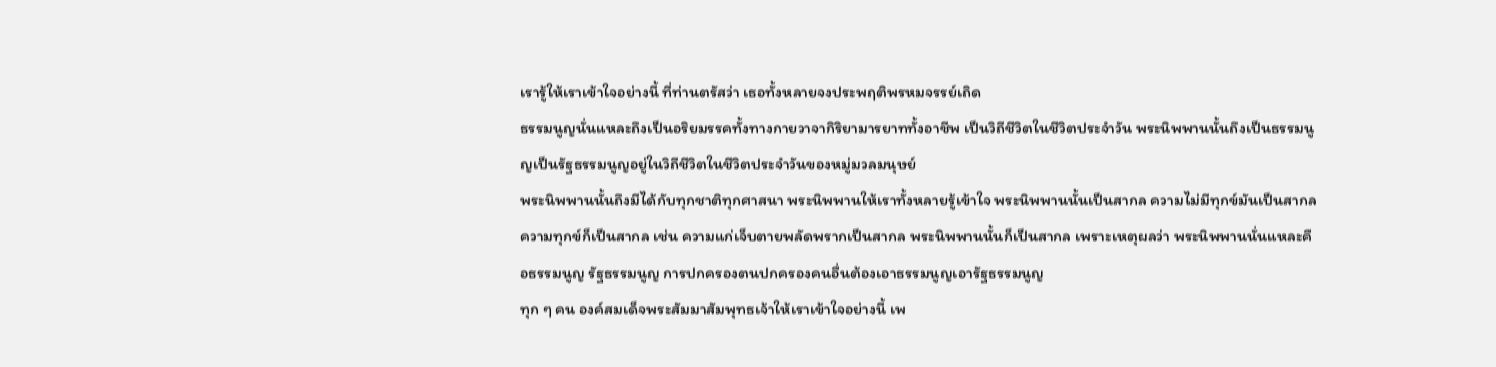เรารู้ให้เราเข้าใจอย่างนี้ ที่ท่านตรัสว่า เธอทั้งหลายจงประพฤติพรหมจรรย์เถิด
ธรรมนูญนั่นแหละถึงเป็นอริยมรรคทั้งทางกายวาจากิริยามารยาททั้งอาชีพ เป็นวิถีชีวิตในชีวิตประจำวัน พระนิพพานนั้นถึงเป็นธรรมนูญเป็นรัฐธรรมนูญอยู่ในวิถีชีวิตในชีวิตประจำวันของหมู่มวลมนุษย์
พระนิพพานนั้นถึงมีได้กับทุกชาติทุกศาสนา พระนิพพานให้เราทั้งหลายรู้เข้าใจ พระนิพพานนั้นเป็นสากล ความไม่มีทุกข์มันเป็นสากล ความทุกข์ก็เป็นสากล เช่น ความแก่เจ็บตายพลัดพรากเป็นสากล พระนิพพานนั้นก็เป็นสากล เพราะเหตุผลว่า พระนิพพานนั่นแหละคือธรรมนูญ รัฐธรรมนูญ การปกครองตนปกครองคนอื่นต้องเอาธรรมนูญเอารัฐธรรมนูญ
ทุก ๆ คน องค์สมเด็จพระสัมมาสัมพุทธเจ้าให้เราเข้าใจอย่างนี้ เพ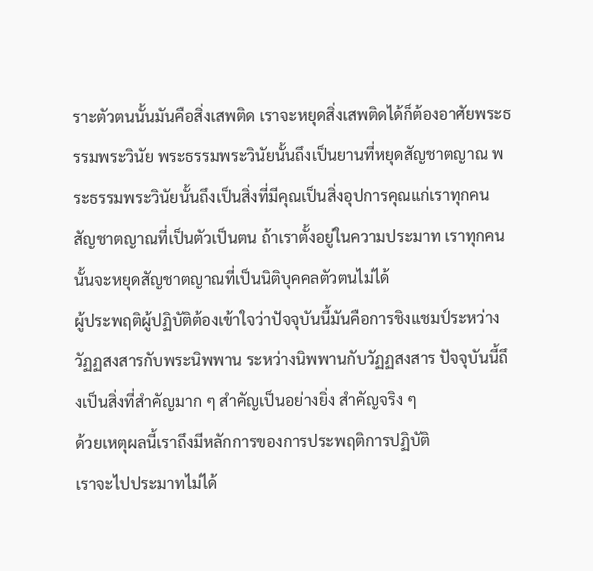ราะตัวตนนั้นมันคือสิ่งเสพติด เราจะหยุดสิ่งเสพติดได้ก็ต้องอาศัยพระธรรมพระวินัย พระธรรมพระวินัยนั้นถึงเป็นยานที่หยุดสัญชาตญาณ พระธรรมพระวินัยนั้นถึงเป็นสิ่งที่มีคุณเป็นสิ่งอุปการคุณแก่เราทุกคน
สัญชาตญาณที่เป็นตัวเป็นตน ถ้าเราตั้งอยู่ในความประมาท เราทุกคนนั้นจะหยุดสัญชาตญาณที่เป็นนิติบุคคลตัวตนไม่ได้
ผู้ประพฤติผู้ปฏิบัติต้องเข้าใจว่าปัจจุบันนี้มันคือการชิงแชมป์ระหว่างวัฏฏสงสารกับพระนิพพาน ระหว่างนิพพานกับวัฏฏสงสาร ปัจจุบันนี้ถึงเป็นสิ่งที่สำคัญมาก ๆ สำคัญเป็นอย่างยิ่ง สำคัญจริง ๆ
ด้วยเหตุผลนี้เราถึงมีหลักการของการประพฤติการปฏิบัติ
เราจะไปประมาทไม่ได้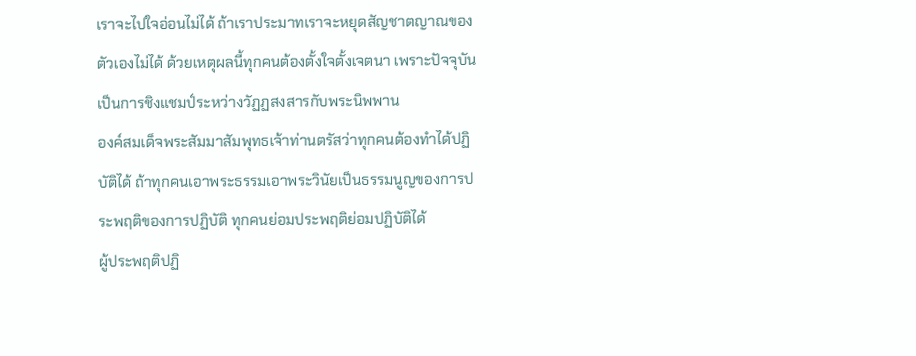เราจะไปใจอ่อนไม่ได้ ถ้าเราประมาทเราจะหยุดสัญชาตญาณของตัวเองไม่ได้ ด้วยเหตุผลนี้ทุกคนต้องตั้งใจตั้งเจตนา เพราะปัจจุบันเป็นการชิงแชมป์ระหว่างวัฏฏสงสารกับพระนิพพาน
องค์สมเด็จพระสัมมาสัมพุทธเจ้าท่านตรัสว่าทุกคนต้องทำได้ปฏิบัติได้ ถ้าทุกคนเอาพระธรรมเอาพระวินัยเป็นธรรมนูญของการประพฤติของการปฏิบัติ ทุกคนย่อมประพฤติย่อมปฏิบัติได้
ผู้ประพฤติปฏิ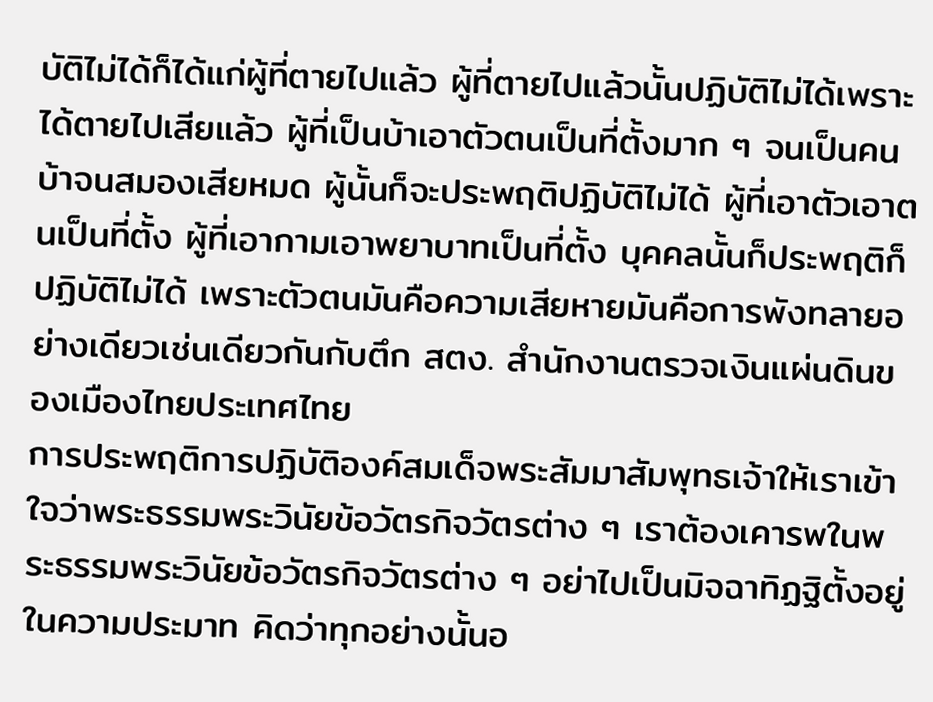บัติไม่ได้ก็ได้แก่ผู้ที่ตายไปแล้ว ผู้ที่ตายไปแล้วนั้นปฏิบัติไม่ได้เพราะได้ตายไปเสียแล้ว ผู้ที่เป็นบ้าเอาตัวตนเป็นที่ตั้งมาก ๆ จนเป็นคนบ้าจนสมองเสียหมด ผู้นั้นก็จะประพฤติปฏิบัติไม่ได้ ผู้ที่เอาตัวเอาตนเป็นที่ตั้ง ผู้ที่เอากามเอาพยาบาทเป็นที่ตั้ง บุคคลนั้นก็ประพฤติก็ปฏิบัติไม่ได้ เพราะตัวตนมันคือความเสียหายมันคือการพังทลายอย่างเดียวเช่นเดียวกันกับตึก สตง. สำนักงานตรวจเงินแผ่นดินของเมืองไทยประเทศไทย
การประพฤติการปฏิบัติองค์สมเด็จพระสัมมาสัมพุทธเจ้าให้เราเข้าใจว่าพระธรรมพระวินัยข้อวัตรกิจวัตรต่าง ๆ เราต้องเคารพในพระธรรมพระวินัยข้อวัตรกิจวัตรต่าง ๆ อย่าไปเป็นมิจฉาทิฏฐิตั้งอยู่ในความประมาท คิดว่าทุกอย่างนั้นอ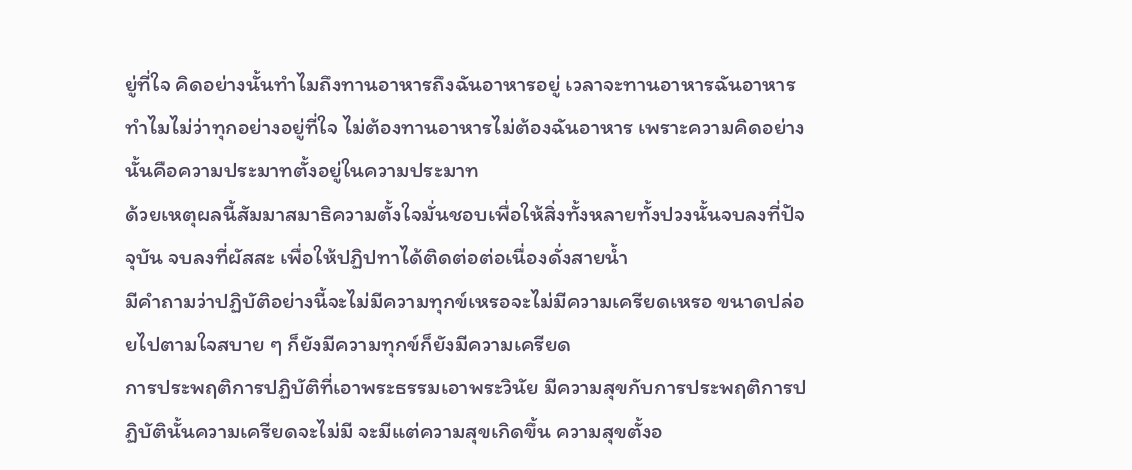ยู่ที่ใจ คิดอย่างนั้นทำไมถึงทานอาหารถึงฉันอาหารอยู่ เวลาจะทานอาหารฉันอาหารทำไมไม่ว่าทุกอย่างอยู่ที่ใจ ไม่ต้องทานอาหารไม่ต้องฉันอาหาร เพราะความคิดอย่างนั้นคือความประมาทตั้งอยู่ในความประมาท
ด้วยเหตุผลนี้สัมมาสมาธิความตั้งใจมั่นชอบเพื่อให้สิ่งทั้งหลายทั้งปวงนั้นจบลงที่ปัจจุบัน จบลงที่ผัสสะ เพื่อให้ปฏิปทาได้ติดต่อต่อเนื่องดั่งสายน้ำ
มีคำถามว่าปฏิบัติอย่างนี้จะไม่มีความทุกข์เหรอจะไม่มีความเครียดเหรอ ขนาดปล่อยไปตามใจสบาย ๆ ก็ยังมีความทุกข์ก็ยังมีความเครียด
การประพฤติการปฏิบัติที่เอาพระธรรมเอาพระวินัย มีความสุขกับการประพฤติการปฏิบัตินั้นความเครียดจะไม่มี จะมีแต่ความสุขเกิดขึ้น ความสุขตั้งอ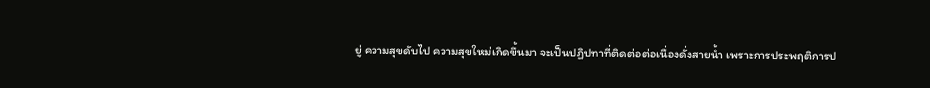ยู่ ความสุขดับไป ความสุขใหม่เกิดขึ้นมา จะเป็นปฏิปทาที่ติดต่อต่อเนื่องดั่งสายน้ำ เพราะการประพฤติการป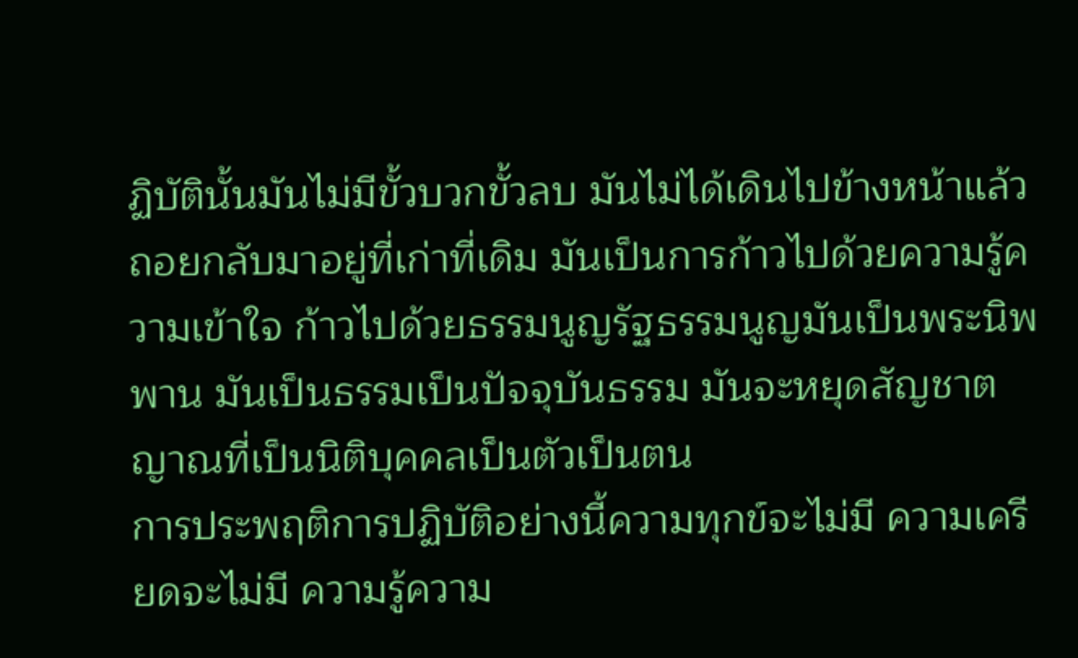ฏิบัตินั้นมันไม่มีขั้วบวกขั้วลบ มันไม่ได้เดินไปข้างหน้าแล้วถอยกลับมาอยู่ที่เก่าที่เดิม มันเป็นการก้าวไปด้วยความรู้ความเข้าใจ ก้าวไปด้วยธรรมนูญรัฐธรรมนูญมันเป็นพระนิพพาน มันเป็นธรรมเป็นปัจจุบันธรรม มันจะหยุดสัญชาตญาณที่เป็นนิติบุคคลเป็นตัวเป็นตน
การประพฤติการปฏิบัติอย่างนี้ความทุกข์จะไม่มี ความเครียดจะไม่มี ความรู้ความ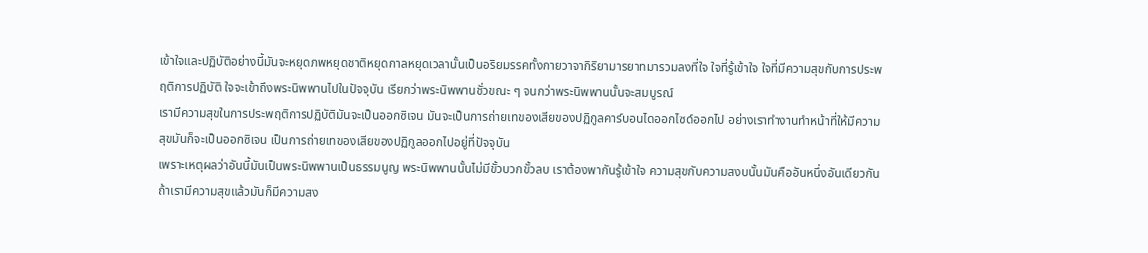เข้าใจและปฏิบัติอย่างนี้มันจะหยุดภพหยุดชาติหยุดกาลหยุดเวลานั้นเป็นอริยมรรคทั้งกายวาจากิริยามารยาทมารวมลงที่ใจ ใจที่รู้เข้าใจ ใจที่มีความสุขกับการประพฤติการปฏิบัติ ใจจะเข้าถึงพระนิพพานไปในปัจจุบัน เรียกว่าพระนิพพานชั่วขณะ ๆ จนกว่าพระนิพพานนั้นจะสมบูรณ์
เรามีความสุขในการประพฤติการปฏิบัติมันจะเป็นออกซิเจน มันจะเป็นการถ่ายเทของเสียของปฏิกูลคาร์บอนไดออกไซด์ออกไป อย่างเราทำงานทำหน้าที่ให้มีความสุขมันก็จะเป็นออกซิเจน เป็นการถ่ายเทของเสียของปฏิกูลออกไปอยู่ที่ปัจจุบัน
เพราะเหตุผลว่าอันนี้มันเป็นพระนิพพานเป็นธรรมนูญ พระนิพพานนั้นไม่มีขั้วบวกขั้วลบ เราต้องพากันรู้เข้าใจ ความสุขกับความสงบนั้นมันคืออันหนึ่งอันเดียวกัน ถ้าเรามีความสุขแล้วมันก็มีความสง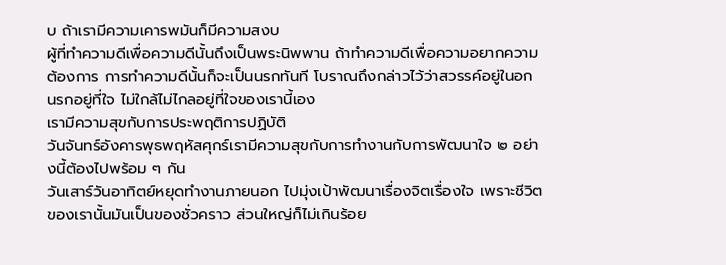บ ถ้าเรามีความเคารพมันก็มีความสงบ
ผู้ที่ทำความดีเพื่อความดีนั้นถึงเป็นพระนิพพาน ถ้าทำความดีเพื่อความอยากความต้องการ การทำความดีนั้นก็จะเป็นนรกทันที โบราณถึงกล่าวไว้ว่าสวรรค์อยู่ในอก นรกอยู่ที่ใจ ไม่ใกล้ไม่ไกลอยู่ที่ใจของเรานี้เอง
เรามีความสุขกับการประพฤติการปฏิบัติ
วันจันทร์อังคารพุธพฤหัสศุกร์เรามีความสุขกับการทำงานกับการพัฒนาใจ ๒ อย่างนี้ต้องไปพร้อม ๆ กัน
วันเสาร์วันอาทิตย์หยุดทำงานภายนอก ไปมุ่งเป้าพัฒนาเรื่องจิตเรื่องใจ เพราะชีวิตของเรานั้นมันเป็นของชั่วคราว ส่วนใหญ่ก็ไม่เกินร้อย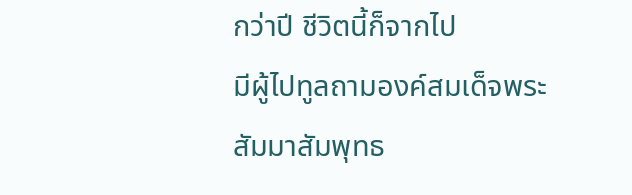กว่าปี ชีวิตนี้ก็จากไป
มีผู้ไปทูลถามองค์สมเด็จพระสัมมาสัมพุทธ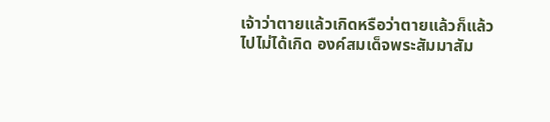เจ้าว่าตายแล้วเกิดหรือว่าตายแล้วก็แล้วไปไม่ได้เกิด องค์สมเด็จพระสัมมาสัม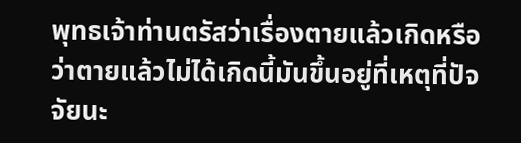พุทธเจ้าท่านตรัสว่าเรื่องตายแล้วเกิดหรือว่าตายแล้วไม่ได้เกิดนี้มันขึ้นอยู่ที่เหตุที่ปัจจัยนะ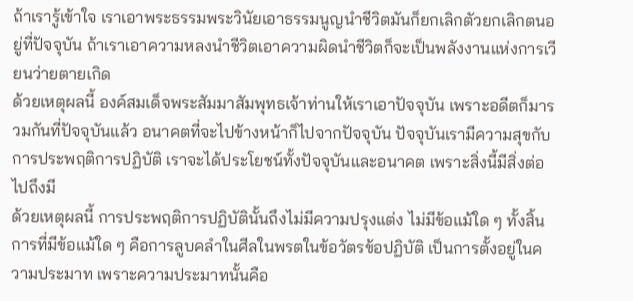ถ้าเรารู้เข้าใจ เราเอาพระธรรมพระวินัยเอาธรรมนูญนำชีวิตมันก็ยกเลิกตัวยกเลิกตนอยู่ที่ปัจจุบัน ถ้าเราเอาความหลงนำชีวิตเอาความผิดนำชีวิตก็จะเป็นพลังงานแห่งการเวียนว่ายตายเกิด
ด้วยเหตุผลนี้ องค์สมเด็จพระสัมมาสัมพุทธเจ้าท่านให้เราเอาปัจจุบัน เพราะอดีตก็มารวมกันที่ปัจจุบันแล้ว อนาคตที่จะไปข้างหน้าก็ไปจากปัจจุบัน ปัจจุบันเรามีความสุขกับการประพฤติการปฏิบัติ เราจะได้ประโยชน์ทั้งปัจจุบันและอนาคต เพราะสิ่งนี้มีสิ่งต่อไปถึงมี
ด้วยเหตุผลนี้ การประพฤติการปฏิบัตินั้นถึงไม่มีความปรุงแต่ง ไม่มีข้อแม้ใด ๆ ทั้งสิ้น การที่มีข้อแม้ใด ๆ คือการลูบคลำในศีลในพรตในข้อวัตรข้อปฏิบัติ เป็นการตั้งอยู่ในความประมาท เพราะความประมาทนั้นคือ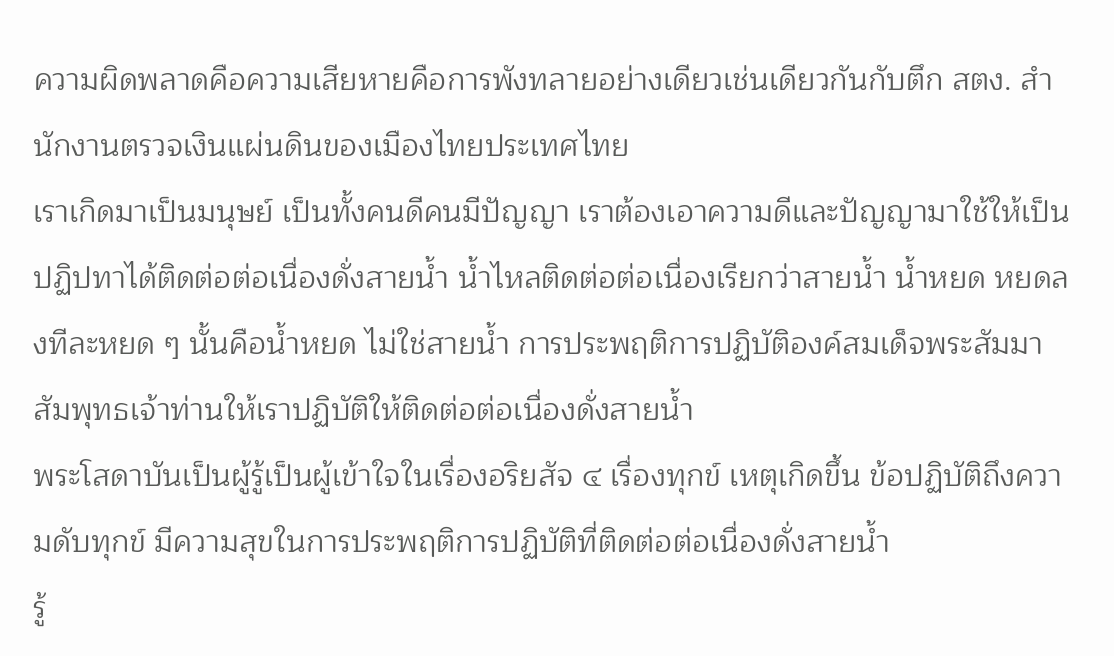ความผิดพลาดคือความเสียหายคือการพังทลายอย่างเดียวเช่นเดียวกันกับตึก สตง. สำนักงานตรวจเงินแผ่นดินของเมืองไทยประเทศไทย
เราเกิดมาเป็นมนุษย์ เป็นทั้งคนดีคนมีปัญญา เราต้องเอาความดีและปัญญามาใช้ให้เป็นปฏิปทาได้ติดต่อต่อเนื่องดั่งสายน้ำ น้ำไหลติดต่อต่อเนื่องเรียกว่าสายน้ำ น้ำหยด หยดลงทีละหยด ๆ นั้นคือน้ำหยด ไม่ใช่สายน้ำ การประพฤติการปฏิบัติองค์สมเด็จพระสัมมาสัมพุทธเจ้าท่านให้เราปฏิบัติให้ติดต่อต่อเนื่องดั่งสายน้ำ
พระโสดาบันเป็นผู้รู้เป็นผู้เข้าใจในเรื่องอริยสัจ ๔ เรื่องทุกข์ เหตุเกิดขึ้น ข้อปฏิบัติถึงความดับทุกข์ มีความสุขในการประพฤติการปฏิบัติที่ติดต่อต่อเนื่องดั่งสายน้ำ
รู้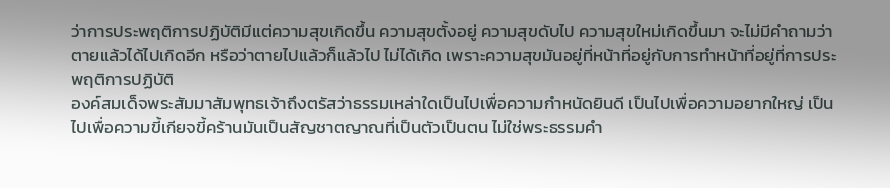ว่าการประพฤติการปฏิบัติมีแต่ความสุขเกิดขึ้น ความสุขตั้งอยู่ ความสุขดับไป ความสุขใหม่เกิดขึ้นมา จะไม่มีคำถามว่าตายแล้วได้ไปเกิดอีก หรือว่าตายไปแล้วก็แล้วไป ไม่ได้เกิด เพราะความสุขมันอยู่ที่หน้าที่อยู่กับการทำหน้าที่อยู่ที่การประพฤติการปฏิบัติ
องค์สมเด็จพระสัมมาสัมพุทธเจ้าถึงตรัสว่าธรรมเหล่าใดเป็นไปเพื่อความกำหนัดยินดี เป็นไปเพื่อความอยากใหญ่ เป็นไปเพื่อความขี้เกียจขี้คร้านมันเป็นสัญชาตญาณที่เป็นตัวเป็นตน ไม่ใช่พระธรรมคำ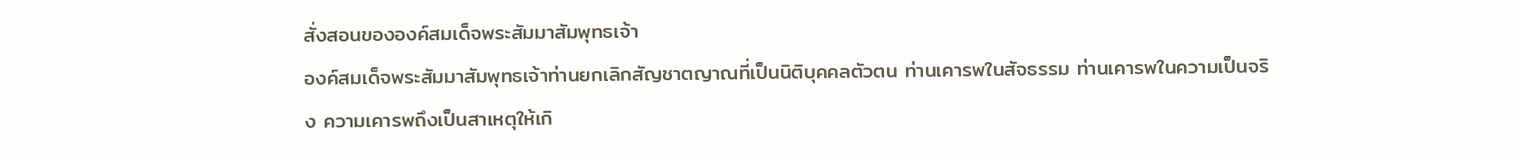สั่งสอนขององค์สมเด็จพระสัมมาสัมพุทธเจ้า
องค์สมเด็จพระสัมมาสัมพุทธเจ้าท่านยกเลิกสัญชาตญาณที่เป็นนิติบุคคลตัวตน ท่านเคารพในสัจธรรม ท่านเคารพในความเป็นจริง ความเคารพถึงเป็นสาเหตุให้เกิ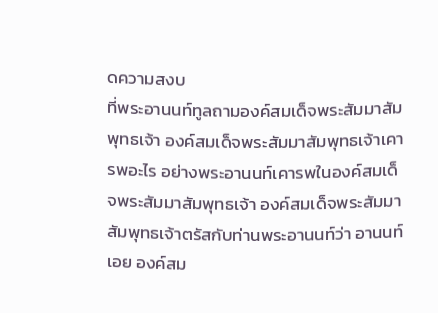ดความสงบ
ที่พระอานนท์ทูลถามองค์สมเด็จพระสัมมาสัมพุทธเจ้า องค์สมเด็จพระสัมมาสัมพุทธเจ้าเคารพอะไร อย่างพระอานนท์เคารพในองค์สมเด็จพระสัมมาสัมพุทธเจ้า องค์สมเด็จพระสัมมาสัมพุทธเจ้าตรัสกับท่านพระอานนท์ว่า อานนท์เอย องค์สม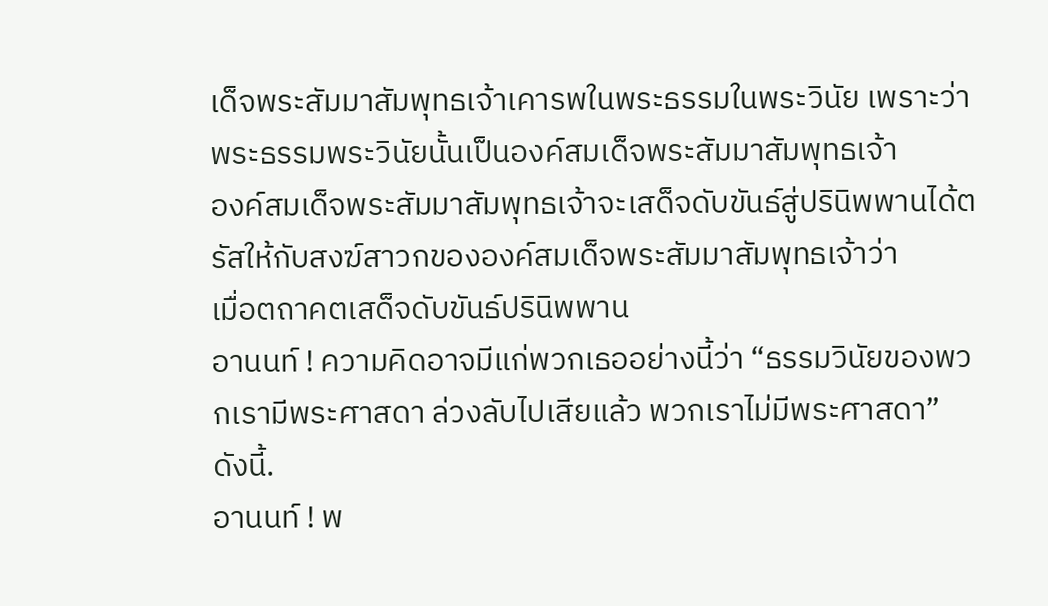เด็จพระสัมมาสัมพุทธเจ้าเคารพในพระธรรมในพระวินัย เพราะว่าพระธรรมพระวินัยนั้นเป็นองค์สมเด็จพระสัมมาสัมพุทธเจ้า
องค์สมเด็จพระสัมมาสัมพุทธเจ้าจะเสด็จดับขันธ์สู่ปรินิพพานได้ตรัสให้กับสงฆ์สาวกขององค์สมเด็จพระสัมมาสัมพุทธเจ้าว่า
เมื่อตถาคตเสด็จดับขันธ์ปรินิพพาน
อานนท์ ! ความคิดอาจมีแก่พวกเธออย่างนี้ว่า “ธรรมวินัยของพวกเรามีพระศาสดา ล่วงลับไปเสียแล้ว พวกเราไม่มีพระศาสดา” ดังนี้.
อานนท์ ! พ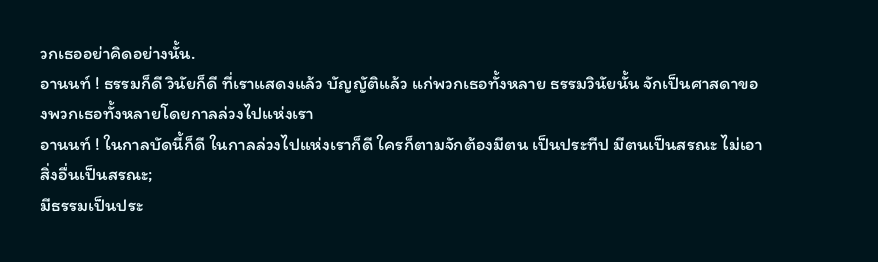วกเธออย่าคิดอย่างนั้น.
อานนท์ ! ธรรมก็ดี วินัยก็ดี ที่เราแสดงแล้ว บัญญัติแล้ว แก่พวกเธอทั้งหลาย ธรรมวินัยนั้น จักเป็นศาสดาของพวกเธอทั้งหลายโดยกาลล่วงไปแห่งเรา
อานนท์ ! ในกาลบัดนี้ก็ดี ในกาลล่วงไปแห่งเราก็ดี ใครก็ตามจักต้องมีตน เป็นประทีป มีตนเป็นสรณะ ไม่เอาสิ่งอื่นเป็นสรณะ;
มีธรรมเป็นประ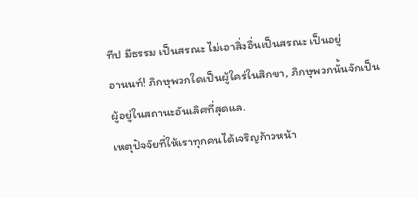ทีป มีธรรม เป็นสรณะ ไม่เอาสิ่งอื่นเป็นสรณะ เป็นอยู่
อานนท์! ภิกษุพวกใดเป็นผู้ใคร่ในสิกขา, ภิกษุพวกนั้นจักเป็นผู้อยู่ในสถานะอันเลิศที่สุดแล.
เหตุปัจจัยที่ให้เราทุกคนได้เจริญก้าวหน้า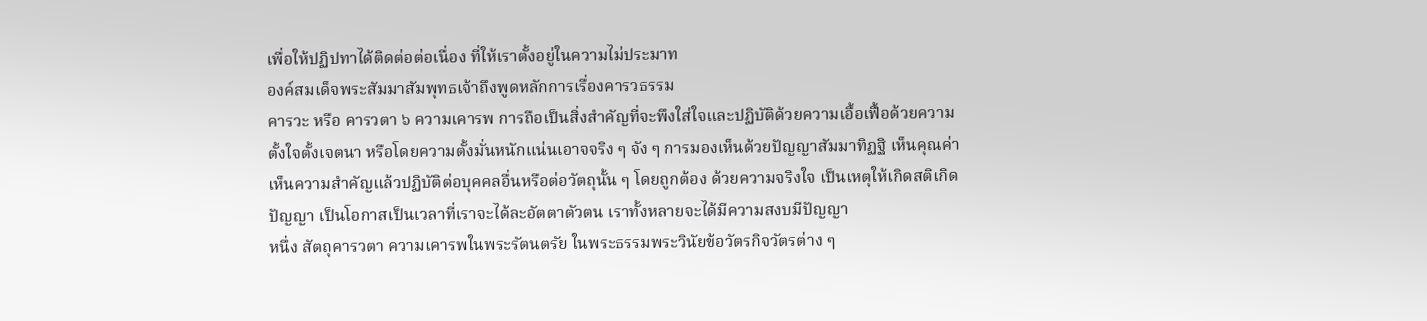เพื่อให้ปฏิปทาได้ติดต่อต่อเนื่อง ที่ให้เราตั้งอยู่ในความไม่ประมาท
องค์สมเด็จพระสัมมาสัมพุทธเจ้าถึงพูดหลักการเรื่องคารวธรรม
คารวะ หรือ คารวตา ๖ ความเคารพ การถือเป็นสิ่งสำคัญที่จะพึงใส่ใจและปฏิบัติด้วยความเอื้อเฟื้อด้วยความตั้งใจตั้งเจตนา หรือโดยความตั้งมั่นหนักแน่นเอาจจริง ๆ จัง ๆ การมองเห็นด้วยปัญญาสัมมาทิฏฐิ เห็นคุณค่า เห็นความสำคัญแล้วปฏิบัติต่อบุคคลอื่นหรือต่อวัตถุนั้น ๆ โดยถูกต้อง ด้วยความจริงใจ เป็นเหตุให้เกิดสติเกิดปัญญา เป็นโอกาสเป็นเวลาที่เราจะได้ละอัตตาตัวตน เราทั้งหลายจะได้มีความสงบมีปัญญา
หนึ่ง สัตถุคารวตา ความเคารพในพระรัตนตรัย ในพระธรรมพระวินัยข้อวัตรกิจวัตรต่าง ๆ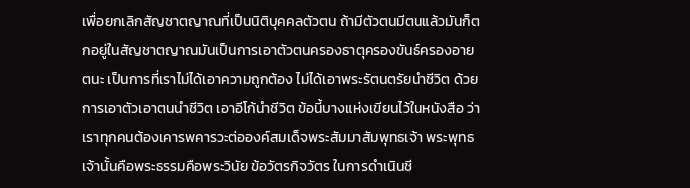เพื่อยกเลิกสัญชาตญาณที่เป็นนิติบุคคลตัวตน ถ้ามีตัวตนมีตนแล้วมันก็ตกอยู่ในสัญชาตญาณมันเป็นการเอาตัวตนครองธาตุครองขันธ์ครองอายตนะ เป็นการที่เราไม่ได้เอาความถูกต้อง ไม่ได้เอาพระรัตนตรัยนำชีวิต ด้วยการเอาตัวเอาตนนำชีวิต เอาอีโก้นำชีวิต ข้อนี้บางแห่งเขียนไว้ในหนังสือ ว่าเราทุกคนต้องเคารพคารวะต่อองค์สมเด็จพระสัมมาสัมพุทธเจ้า พระพุทธเจ้านั้นคือพระธรรมคือพระวินัย ข้อวัตรกิจวัตร ในการดำเนินชี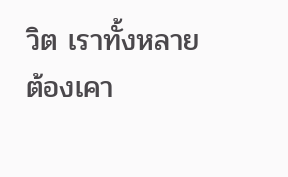วิต เราทั้งหลายต้องเคา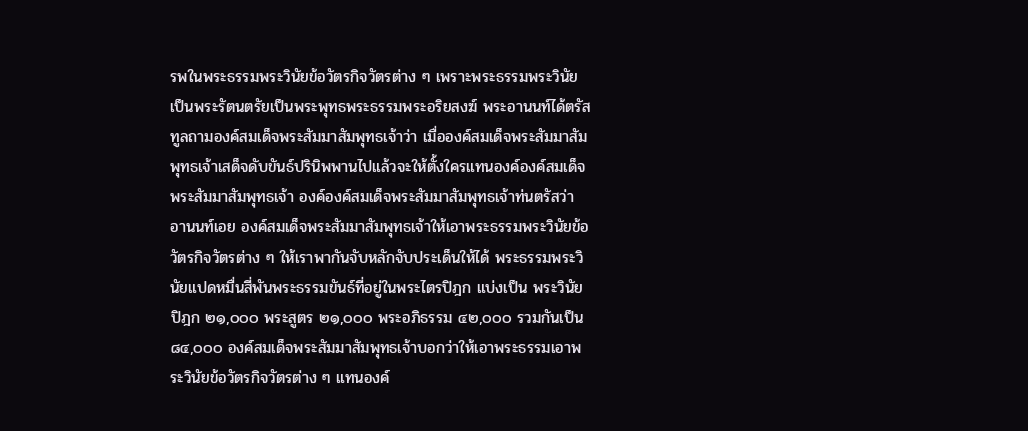รพในพระธรรมพระวินัยข้อวัตรกิจวัตรต่าง ๆ เพราะพระธรรมพระวินัยเป็นพระรัตนตรัยเป็นพระพุทธพระธรรมพระอริยสงฆ์ พระอานนท์ได้ตรัสทูลถามองค์สมเด็จพระสัมมาสัมพุทธเจ้าว่า เมื่อองค์สมเด็จพระสัมมาสัมพุทธเจ้าเสด็จดับขันธ์ปรินิพพานไปแล้วจะให้ตั้งใครแทนองค์องค์สมเด็จพระสัมมาสัมพุทธเจ้า องค์องค์สมเด็จพระสัมมาสัมพุทธเจ้าท่นตรัสว่า อานนท์เอย องค์สมเด็จพระสัมมาสัมพุทธเจ้าให้เอาพระธรรมพระวินัยข้อวัตรกิจวัตรต่าง ๆ ให้เราพากันจับหลักจับประเด็นให้ได้ พระธรรมพระวินัยแปดหมื่นสี่พันพระธรรมขันธ์ที่อยู่ในพระไตรปิฎก แบ่งเป็น พระวินัยปิฎก ๒๑,๐๐๐ พระสูตร ๒๑,๐๐๐ พระอภิธรรม ๔๒,๐๐๐ รวมกันเป็น ๘๔,๐๐๐ องค์สมเด็จพระสัมมาสัมพุทธเจ้าบอกว่าให้เอาพระธรรมเอาพระวินัยข้อวัตรกิจวัตรต่าง ๆ แทนองค์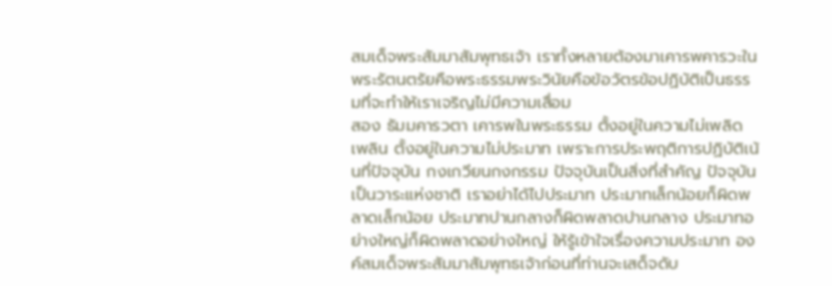สมเด็จพระสัมมาสัมพุทธเจ้า เราทั้งหลายต้องมาเคารพคารวะในพระรัตนตรัยคือพระธรรมพระวินัยคือข้อวัตรข้อปฏิบัติเป็นธรรมที่จะทำให้เราเจริญไม่มีความเสื่อม
สอง ธัมมคารวตา เคารพในพระธรรม ตั้งอยู่ในความไม่เพลิดเพลิน ตั้งอยู่ในความไม่ประมาท เพราะการประพฤติการปฏิบัติเน้นที่ปัจจุบัน กงเกวียนกงกรรม ปัจจุบันเป็นสิ่งที่สำคัญ ปัจจุบันเป็นวาระแห่งชาติ เราอย่าได้ไปประมาท ประมาทเล็กน้อยก็ผิดพลาดเล็กน้อย ประมาทปานกลางก็ผิดพลาดปานกลาง ประมาทอย่างใหญ่ก็ผิดพลาดอย่างใหญ่ ให้รู้เข้าใจเรื่องความประมาท องค์สมเด็จพระสัมมาสัมพุทธเจ้าก่อนที่ท่านจะเสด็จดับ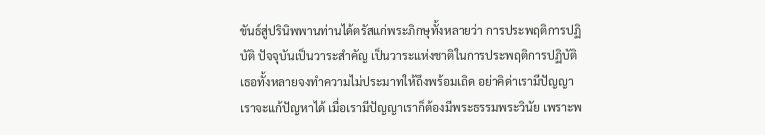ขันธ์สู่ปรินิพพานท่านได้ตรัสแก่พระภิกษุทั้งหลายว่า การประพฤติการปฏิบัติ ปัจจุบันเป็นวาระสำคัญ เป็นวาระแห่งชาติในการประพฤติการปฏิบัติเธอทั้งหลายจงทำความไม่ประมาทให้ถึงพร้อมเถิด อย่าคิด่าเรามีปัญญา เราจะแก้ปัญหาได้ เมื่อเรามีปัญญาเราก็ต้องมีพระธรรมพระวินัย เพราะพ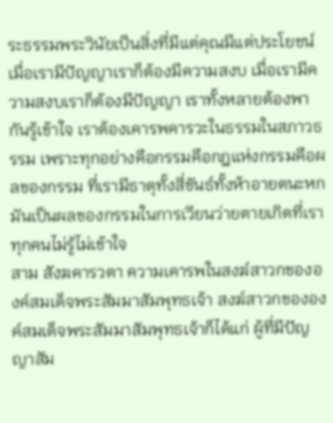ระธรรมพระวินัยเป็นสิ่งที่มีแต่คุณมีแต่ประโยชน์ เมื่อเรามีปัญญาเราก็ต้องมีความสงบ เมื่อเรามีความสงบเราก็ต้องมีปัญญา เราทั้งหลายต้องพากันรู้เข้าใจ เราต้องเคารพคารวะในธรรมในสภาวธรรม เพราะทุกอย่างคือกรรมคือกฎแห่งกรรมคือผลของกรรม ที่เรามีธาตุทั้งสี่ขันธ์ทั้งห้าอายตนะหกมันเป็นผลของกรรมในการเวียนว่ายตายเกิดที่เราทุกคนไม่รู้ไม่เข้าใจ
สาม สังฆคารวตา ความเคารพในสงฆ์สาวกขององค์สมเด็จพระสัมมาสัมพุทธเจ้า สงฆ์สาวกขององค์สมเด็จพระสัมมาสัมพุทธเจ้าก็ได้แก่ ผู้ที่มีปัญญาสัม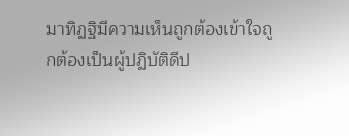มาทิฏฐิมีความเห็นถูกต้องเข้าใจถูกต้องเป็นผู้ปฏิบัติดีป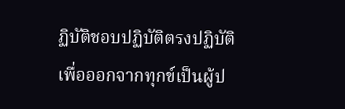ฏิบัติชอบปฏิบัติตรงปฏิบัติเพื่อออกจากทุกข์เป็นผู้ป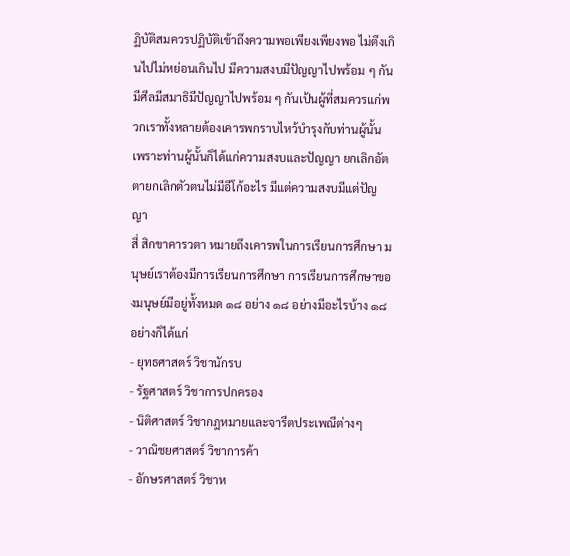ฏิบัติสมควรปฏิบัติเข้าถึงความพอเพียงเพียงพอ ไม่ตึงเกินไปไม่หย่อนเกินไป มีความสงบมีปัญญาไปพร้อม ๆ กันมีศีลมีสมาธิมีปัญญาไปพร้อม ๆ กันเป้นผู้ที่สมควรแก่พวกเราทั้งหลายต้องเคารพกราบไหว้บำรุงกับท่านผู้นั้น เพราะท่านผู้นั้นก็ได้แก่ความสงบและปัญญา ยกเลิกอัตตายกเลิกตัวตนไม่มีอีโก้อะไร มีแต่ความสงบมีแต่ปัญญา
สี่ สิกขาคารวตา หมายถึงเคารพในการเรียนการศึกษา มนุษย์เราต้องมีการเรียนการศึกษา การเรียนการศึกษาของมนุษย์มีอยู่ทั้งหมด ๑๘ อย่าง ๑๘ อย่างมีอะไรบ้าง ๑๘ อย่างก็ได้แก่
- ยุทธศาสตร์ วิชานักรบ
- รัฐศาสตร์ วิชาการปกครอง
- นิติศาสตร์ วิชากฎหมายและจารีตประเพณีต่างๆ
- วาณิชยศาสตร์ วิชาการค้า
- อักษรศาสตร์ วิชาห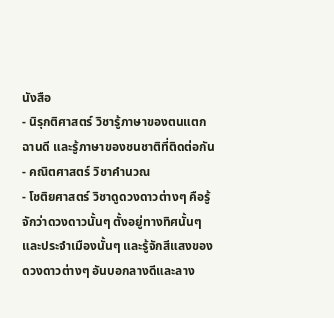นังสือ
- นิรุกติศาสตร์ วิชารู้ภาษาของตนแตกฉานดี และรู้ภาษาของชนชาติที่ติดต่อกัน
- คณิตศาสตร์ วิชาคำนวณ
- โชติยศาสตร์ วิชาดูดวงดาวต่างๆ คือรู้จักว่าดวงดาวนั้นๆ ตั้งอยู่ทางทิศนั้นๆ และประจำเมืองนั้นๆ และรู้จักสีแสงของดวงดาวต่างๆ อันบอกลางดีและลาง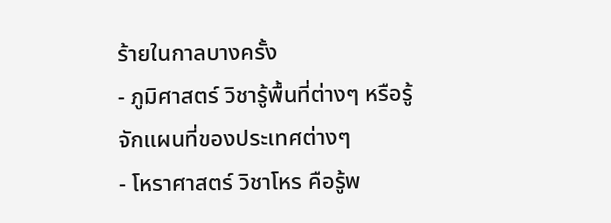ร้ายในกาลบางครั้ง
- ภูมิศาสตร์ วิชารู้พื้นที่ต่างๆ หรือรู้จักแผนที่ของประเทศต่างๆ
- โหราศาสตร์ วิชาโหร คือรู้พ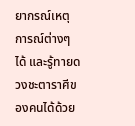ยากรณ์เหตุการณ์ต่างๆ ได้ และรู้ทายดวงชะตาราศีของคนได้ด้วย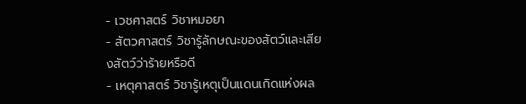- เวชศาสตร์ วิชาหมอยา
- สัตวศาสตร์ วิชารู้ลักษณะของสัตว์และเสียงสัตว์ว่าร้ายหรือดี
- เหตุศาสตร์ วิชารู้เหตุเป็นแดนเกิดแห่งผล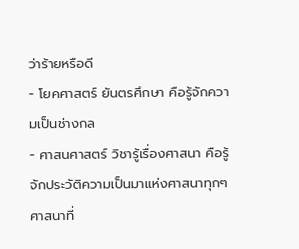ว่าร้ายหรือดี
- โยคศาสตร์ ยันตรศึกษา คือรู้จักความเป็นช่างกล
- ศาสนศาสตร์ วิชารู้เรื่องศาสนา คือรู้จักประวัติความเป็นมาแห่งศาสนาทุกๆ ศาสนาที่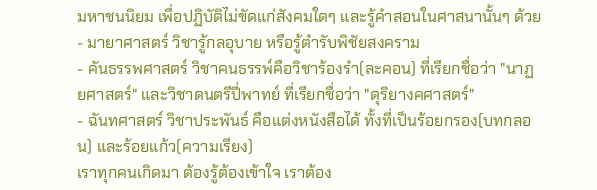มหาชนนิยม เพื่อปฏิบัติไม่ขัดแก่สังคมใดๆ และรู้คำสอนในศาสนานั้นๆ ด้วย
- มายาศาสตร์ วิชารู้กลอุบาย หรือรู้ตำรับพิชัยสงคราม
- คันธรรพศาสตร์ วิชาคนธรรพ์คือวิชาร้องรำ(ละคอน) ที่เรียกชื่อว่า "นาฏยศาสตร์" และวิชาดนตรีปี่พาทย์ ที่เรียกชื่อว่า "ดุริยางคศาสตร์"
- ฉันทศาสตร์ วิชาประพันธ์ คือแต่งหนังสือได้ ทั้งที่เป็นร้อยกรอง(บทกลอน) และร้อยแก้ว(ความเรียง)
เราทุกคนเกิดมา ต้องรู้ต้องเข้าใจ เราต้อง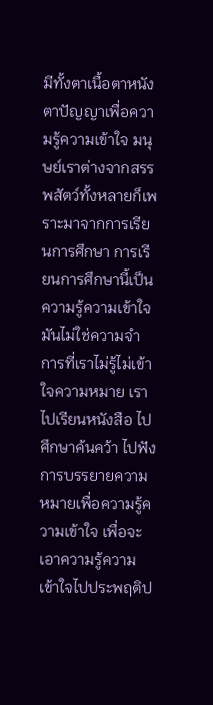มีทั้งตาเนื้อตาหนังตาปัญญาเพื่อความรู้ความเข้าใจ มนุษย์เราต่างจากสรรพสัตว์ทั้งหลายก็เพราะมาจากการเรียนการศึกษา การเรียนการศึกษานี้เป็นความรู้ความเข้าใจมันไม่ใช่ความจำ การที่เราไม่รู้ไม่เข้าใจความหมาย เราไปเรียนหนังสือ ไปศึกษาค้นคว้า ไปฟังการบรรยายความหมายเพื่อความรู้ความเข้าใจ เพื่อจะเอาความรู้ความเข้าใจไปประพฤติป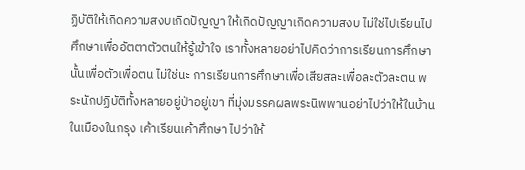ฏิบัติให้เกิดความสงบเกิดปัญญา ให้เกิดปัญญาเกิดความสงบ ไม่ใช่ไปเรียนไปศึกษาเพื่ออัตตาตัวตนให้รู้เข้าใจ เราทั้งหลายอย่าไปคิดว่าการเรียนการศึกษานั้นเพื่อตัวเพื่อตน ไม่ใช่นะ การเรียนการศึกษาเพื่อเสียสละเพื่อละตัวละตน พระนักปฏิบัติทั้งหลายอยู่ป่าอยู่เขา ที่มุ่งมรรคผลพระนิพพานอย่าไปว่าให้ในบ้านในเมืองในกรุง เค้าเรียนเค้าศึกษา ไปว่าให้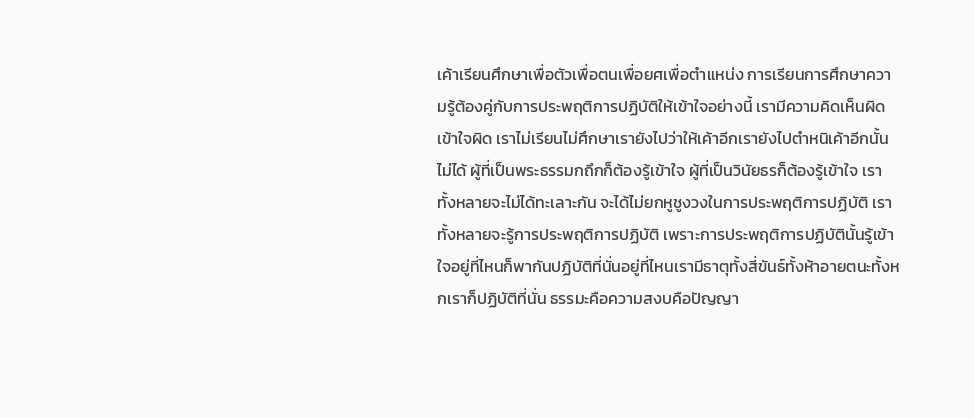เค้าเรียนศึกษาเพื่อตัวเพื่อตนเพื่อยศเพื่อตำแหน่ง การเรียนการศึกษาความรู้ต้องคู่กับการประพฤติการปฏิบัติให้เข้าใจอย่างนี้ เรามีความคิดเห็นผิดเข้าใจผิด เราไม่เรียนไม่ศึกษาเรายังไปว่าให้เค้าอีกเรายังไปตำหนิเค้าอีกนั้นไม่ได้ ผู้ที่เป็นพระธรรมกถึกก็ต้องรู้เข้าใจ ผู้ที่เป็นวินัยธรก็ต้องรู้เข้าใจ เราทั้งหลายจะไม่ได้ทะเลาะกัน จะได้ไม่ยกหูชูงวงในการประพฤติการปฏิบัติ เราทั้งหลายจะรู้การประพฤติการปฏิบัติ เพราะการประพฤติการปฏิบัตินั้นรู้เข้าใจอยู่ที่ไหนก็พากันปฏิบัติที่นั่นอยู่ที่ไหนเรามีธาตุทั้งสี่ขันธ์ทั้งห้าอายตนะทั้งหกเราก็ปฏิบัติที่นั่น ธรรมะคือความสงบคือปัญญา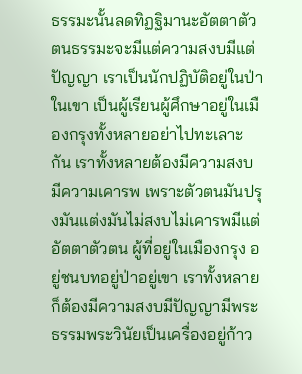ธรรมะนั้นลดทิฏฐิมานะอัตตาตัวตนธรรมะจะมีแต่ความสงบมีแต่ปัญญา เราเป็นนักปฏิบัติอยู่ในป่าในเขา เป็นผู้เรียนผู้ศึกษาอยู่ในเมืองกรุงทั้งหลายอย่าไปทะเลาะกัน เราทั้งหลายต้องมีความสงบมีความเคารพ เพราะตัวตนมันปรุงมันแต่งมันไม่สงบไม่เคารพมีแต่อัตตาตัวตน ผู้ที่อยู่ในเมืองกรุง อยู่ชนบทอยู่ป่าอยู่เขา เราทั้งหลายก็ต้องมีความสงบมีปัญญามีพระธรรมพระวินัยเป็นเครื่องอยู่ก้าว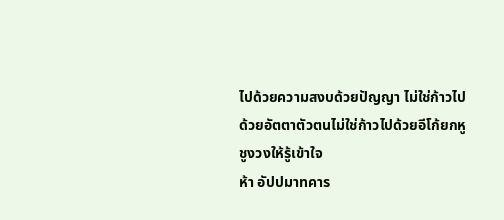ไปด้วยความสงบด้วยปัญญา ไม่ใช่ก้าวไปด้วยอัตตาตัวตนไม่ใช่ก้าวไปด้วยอีโก้ยกหูชูงวงให้รู้เข้าใจ
ห้า อัปปมาทคาร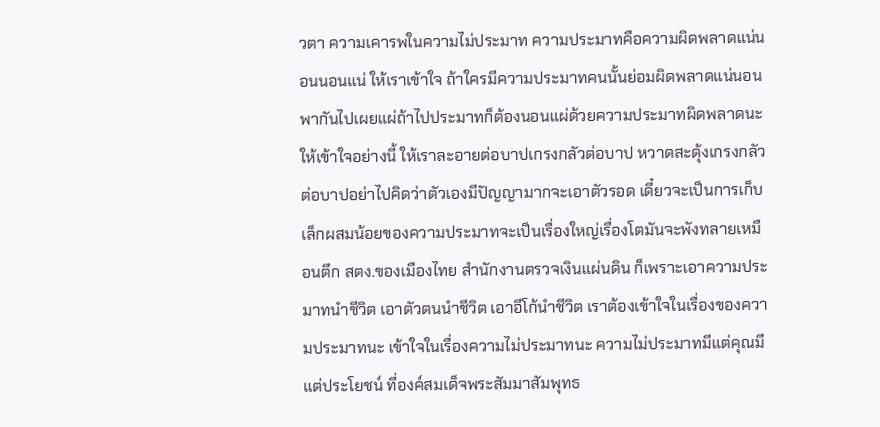วตา ความเคารพในความไม่ประมาท ความประมาทคือความผิดพลาดแน่นอนนอนแน่ ให้เราเข้าใจ ถ้าใครมีความประมาทคนนั้นย่อมผิดพลาดแน่นอน พากันไปเผยแผ่ถ้าไปประมาทก็ต้องนอนแผ่ด้วยความประมาทผิดพลาดนะ ให้เข้าใจอย่างนี้ ให้เราละอายต่อบาปเกรงกลัวต่อบาป หวาดสะดุ้งเกรงกลัวต่อบาปอย่าไปคิดว่าตัวเองมีปัญญามากจะเอาตัวรอด เดี๋ยวจะเป็นการเก็บเล็กผสมน้อยของความประมาทจะเป็นเรื่องใหญ่เรื่องโตมันจะพังทลายเหมือนตึก สตง.ของเมืองไทย สำนักงานตรวจเงินแผ่นดิน ก็เพราะเอาความประมาทนำชีวิต เอาตัวตนนำชีวิต เอาอีโก้นำชีวิต เราต้องเข้าใจในเรื่องของความประมาทนะ เข้าใจในเรื่องความไม่ประมาทนะ ความไม่ประมาทมีแต่คุณมีแต่ประโยชน์ ที่องค์สมเด็จพระสัมมาสัมพุทธ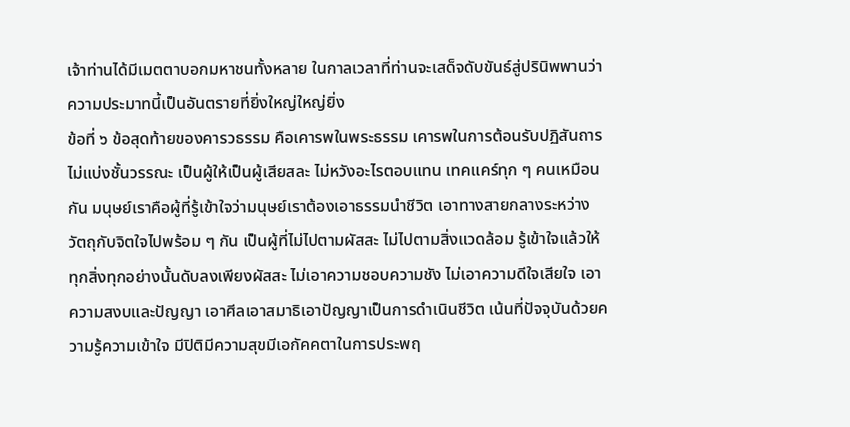เจ้าท่านได้มีเมตตาบอกมหาชนทั้งหลาย ในกาลเวลาที่ท่านจะเสด็จดับขันธ์สู่ปรินิพพานว่า ความประมาทนี้เป็นอันตรายที่ยิ่งใหญ่ใหญ่ยิ่ง
ข้อที่ ๖ ข้อสุดท้ายของคารวธรรม คือเคารพในพระธรรม เคารพในการต้อนรับปฏิสันถาร ไม่แบ่งชั้นวรรณะ เป็นผู้ให้เป็นผู้เสียสละ ไม่หวังอะไรตอบแทน เทคแคร์ทุก ๆ คนเหมือนกัน มนุษย์เราคือผู้ที่รู้เข้าใจว่ามนุษย์เราต้องเอาธรรมนำชีวิต เอาทางสายกลางระหว่างวัตถุกับจิตใจไปพร้อม ๆ กัน เป็นผู้ที่ไม่ไปตามผัสสะ ไม่ไปตามสิ่งแวดล้อม รู้เข้าใจแล้วให้ทุกสิ่งทุกอย่างนั้นดับลงเพียงผัสสะ ไม่เอาความชอบความชัง ไม่เอาความดีใจเสียใจ เอาความสงบและปัญญา เอาศีลเอาสมาธิเอาปัญญาเป็นการดำเนินชีวิต เน้นที่ปัจจุบันด้วยความรู้ความเข้าใจ มีปิติมีความสุขมีเอกัคคตาในการประพฤ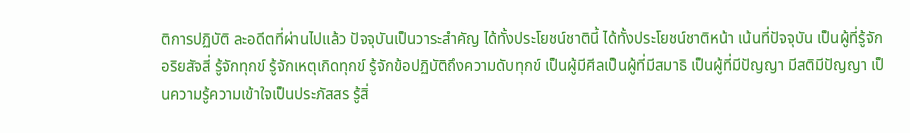ติการปฏิบัติ ละอดีตที่ผ่านไปแล้ว ปัจจุบันเป็นวาระสำคัญ ได้ทั้งประโยชน์ชาตินี้ ได้ทั้งประโยชน์ชาติหน้า เน้นที่ปัจจุบัน เป็นผู้ที่รู้จักอริยสัจสี่ รู้จักทุกข์ รู้จักเหตุเกิดทุกข์ รู้จักข้อปฏิบัติถึงความดับทุกข์ เป็นผู้มีศีลเป็นผู้ที่มีสมาธิ เป็นผู้ที่มีปัญญา มีสติมีปัญญา เป็นความรู้ความเข้าใจเป็นประภัสสร รู้สิ่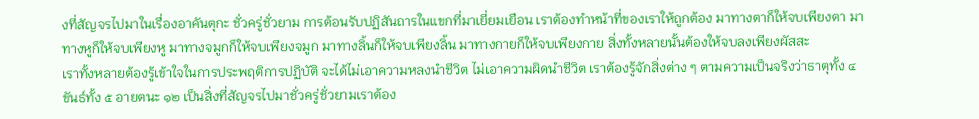งที่สัญจรไปมาในเรื่องอาคันตุกะ ชั่วครู่ชั่วยาม การต้อนรับปฏิสันถารในแขกที่มาเยี่ยมเยือน เราต้องทำหน้าที่ของเราให้ถูกต้อง มาทางตาก็ให้จบเพียงตา มาทางหูก็ให้จบเพียงหู มาทางจมูกก็ให้จบเพียงจมูก มาทางลิ้นก็ให้จบเพียงลิ้น มาทางกายก็ให้จบเพียงกาย สิ่งทั้งหลายนั้นต้องให้จบลงเพียงผัสสะ
เราทั้งหลายต้องรู้เข้าใจในการประพฤติการปฏิบัติ จะได้ไม่เอาความหลงนำชีวิต ไม่เอาความผิดนำชีวิต เราต้องรู้จักสิ่งต่าง ๆ ตามความเป็นจริงว่าธาตุทั้ง ๔ ขันธ์ทั้ง ๕ อายตนะ ๑๒ เป็นสิ่งที่สัญจรไปมาชั่วครู่ชั่วยามเราต้อง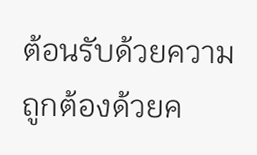ต้อนรับด้วยความถูกต้องด้วยค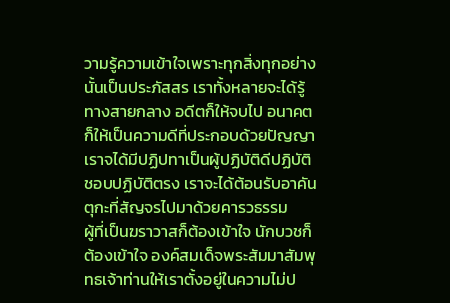วามรู้ความเข้าใจเพราะทุกสิ่งทุกอย่างนั้นเป็นประภัสสร เราทั้งหลายจะได้รู้ทางสายกลาง อดีตก็ให้จบไป อนาคตก็ให้เป็นความดีที่ประกอบด้วยปัญญา เราจได้มีปฏิปทาเป็นผู้ปฏิบัติดีปฏิบัติชอบปฏิบัติตรง เราจะได้ต้อนรับอาคันตุกะที่สัญจรไปมาด้วยคารวธรรม
ผู้ที่เป็นฆราวาสก็ต้องเข้าใจ นักบวชก็ต้องเข้าใจ องค์สมเด็จพระสัมมาสัมพุทธเจ้าท่านให้เราตั้งอยู่ในความไม่ป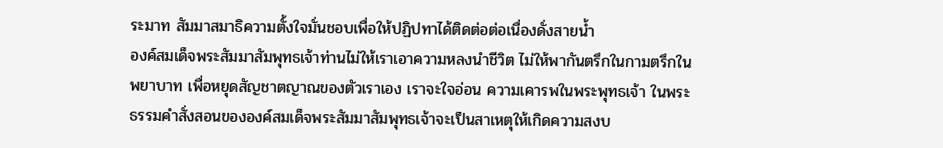ระมาท สัมมาสมาธิความตั้งใจมั่นชอบเพื่อให้ปฏิปทาได้ติดต่อต่อเนื่องดั่งสายน้ำ
องค์สมเด็จพระสัมมาสัมพุทธเจ้าท่านไม่ให้เราเอาความหลงนำชีวิต ไม่ให้พากันตรึกในกามตรึกในพยาบาท เพื่อหยุดสัญชาตญาณของตัวเราเอง เราจะใจอ่อน ความเคารพในพระพุทธเจ้า ในพระธรรมคำสั่งสอนขององค์สมเด็จพระสัมมาสัมพุทธเจ้าจะเป็นสาเหตุให้เกิดความสงบ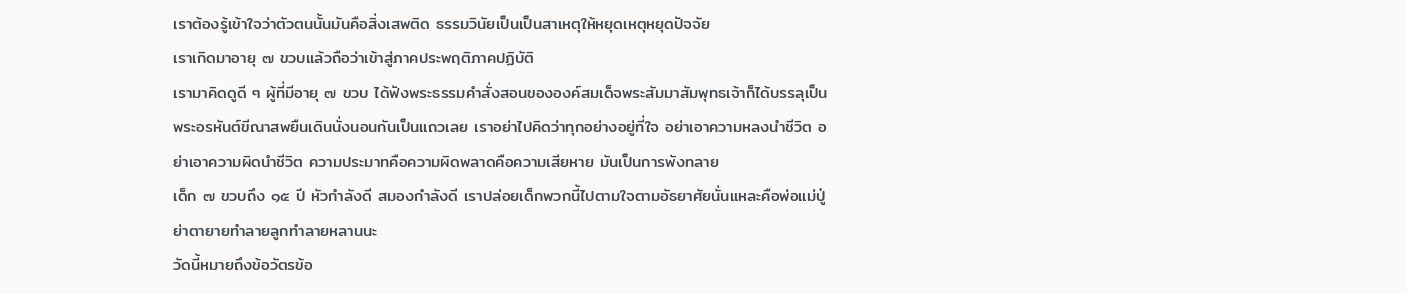เราต้องรู้เข้าใจว่าตัวตนนั้นมันคือสิ่งเสพติด ธรรมวินัยเป็นเป็นสาเหตุให้หยุดเหตุหยุดปัจจัย
เราเกิดมาอายุ ๗ ขวบแล้วถือว่าเข้าสู่ภาคประพฤติภาคปฏิบัติ
เรามาคิดดูดี ๆ ผู้ที่มีอายุ ๗ ขวบ ได้ฟังพระธรรมคำสั่งสอนขององค์สมเด็จพระสัมมาสัมพุทธเจ้าก็ได้บรรลุเป็นพระอรหันต์ขีณาสพยืนเดินนั่งนอนกันเป็นแถวเลย เราอย่าไปคิดว่าทุกอย่างอยู่ที่ใจ อย่าเอาความหลงนำชีวิต อย่าเอาความผิดนำชีวิต ความประมาทคือความผิดพลาดคือความเสียหาย มันเป็นการพังทลาย
เด็ก ๗ ขวบถึง ๑๕ ปี หัวกำลังดี สมองกำลังดี เราปล่อยเด็กพวกนี้ไปตามใจตามอัธยาศัยนั่นแหละคือพ่อแม่ปู่ย่าตายายทำลายลูกทำลายหลานนะ
วัดนี้หมายถึงข้อวัตรข้อ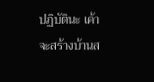ปฏิบัตินะ เค้าจะสร้างบ้านส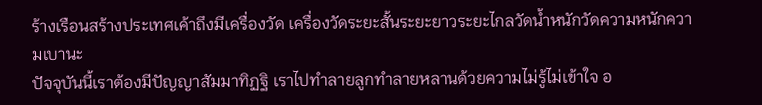ร้างเรือนสร้างประเทศเค้าถึงมีเครื่องวัด เครื่องวัดระยะสั้นระยะยาวระยะไกลวัดน้ำหนักวัดความหนักความเบานะ
ปัจจุบันนี้เราต้องมีปัญญาสัมมาทิฏฐิ เราไปทำลายลูกทำลายหลานด้วยความไม่รู้ไม่เข้าใจ อ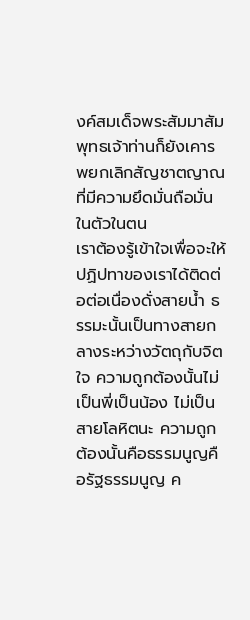งค์สมเด็จพระสัมมาสัมพุทธเจ้าท่านก็ยังเคารพยกเลิกสัญชาตญาณที่มีความยึดมั่นถือมั่นในตัวในตน
เราต้องรู้เข้าใจเพื่อจะให้ปฏิปทาของเราได้ติดต่อต่อเนื่องดั่งสายน้ำ ธรรมะนั้นเป็นทางสายกลางระหว่างวัตถุกับจิตใจ ความถูกต้องนั้นไม่เป็นพี่เป็นน้อง ไม่เป็นสายโลหิตนะ ความถูกต้องนั้นคือธรรมนูญคือรัฐธรรมนูญ ค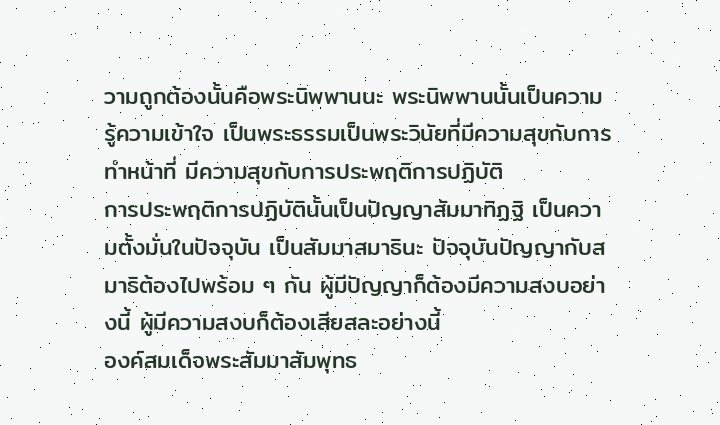วามถูกต้องนั้นคือพระนิพพานนะ พระนิพพานนั้นเป็นความรู้ความเข้าใจ เป็นพระธรรมเป็นพระวินัยที่มีความสุขกับการทำหน้าที่ มีความสุขกับการประพฤติการปฏิบัติ
การประพฤติการปฏิบัตินั้นเป็นปัญญาสัมมาทิฏฐิ เป็นความตั้งมั่นในปัจจุบัน เป็นสัมมาสมาธินะ ปัจจุบันปัญญากับสมาธิต้องไปพร้อม ๆ กัน ผู้มีปัญญาก็ต้องมีความสงบอย่างนี้ ผู้มีความสงบก็ต้องเสียสละอย่างนี้
องค์สมเด็จพระสัมมาสัมพุทธ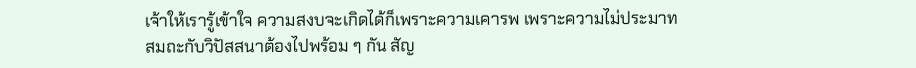เจ้าให้เรารู้เข้าใจ ความสงบจะเกิดได้ก็เพราะความเคารพ เพราะความไม่ประมาท
สมถะกับวิปัสสนาต้องไปพร้อม ๆ กัน สัญ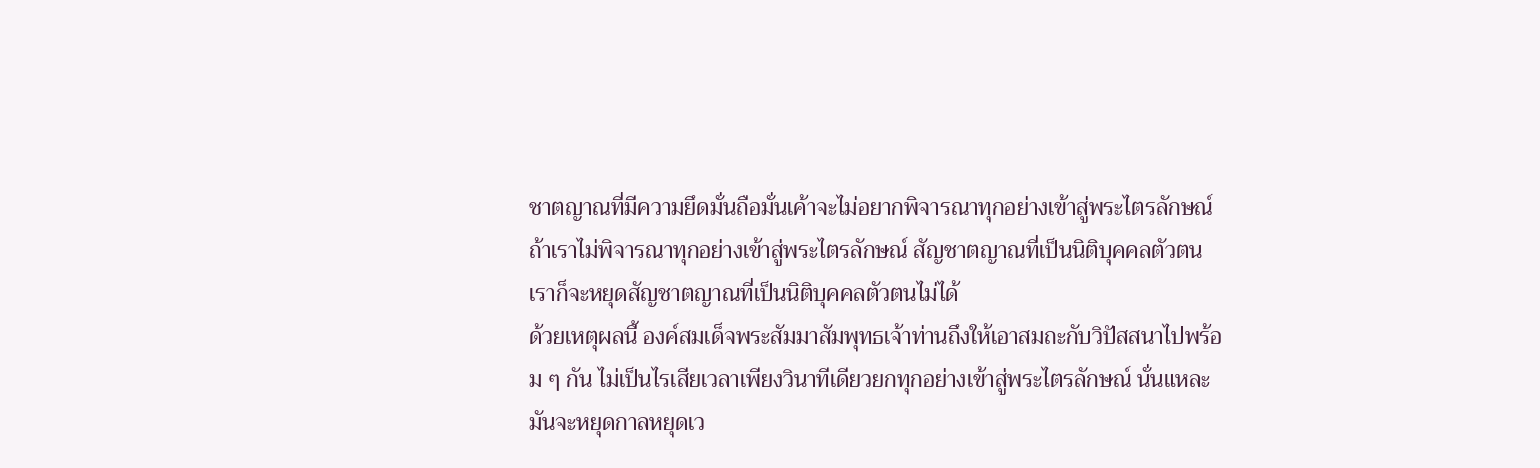ชาตญาณที่มีความยึดมั่นถือมั่นเค้าจะไม่อยากพิจารณาทุกอย่างเข้าสู่พระไตรลักษณ์ ถ้าเราไม่พิจารณาทุกอย่างเข้าสู่พระไตรลักษณ์ สัญชาตญาณที่เป็นนิติบุคคลตัวตน เราก็จะหยุดสัญชาตญาณที่เป็นนิติบุคคลตัวตนไม่ได้
ด้วยเหตุผลนี้ องค์สมเด็จพระสัมมาสัมพุทธเจ้าท่านถึงให้เอาสมถะกับวิปัสสนาไปพร้อม ๆ กัน ไม่เป็นไรเสียเวลาเพียงวินาทีเดียวยกทุกอย่างเข้าสู่พระไตรลักษณ์ นั่นแหละมันจะหยุดกาลหยุดเว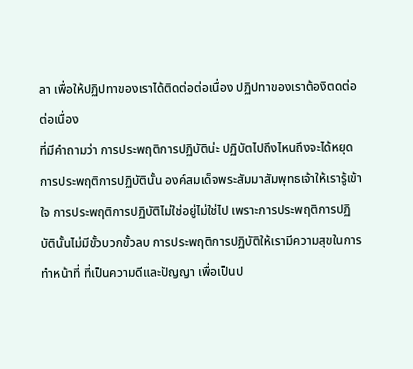ลา เพื่อให้ปฏิปทาของเราได้ติดต่อต่อเนื่อง ปฏิปทาของเราต้องิตดต่อต่อเนื่อง
ที่มีคำถามว่า การประพฤติการปฏิบัติน่ะ ปฏิบัตไปถึงไหนถึงจะได้หยุด
การประพฤติการปฏิบัตินั้น องค์สมเด็จพระสัมมาสัมพุทธเจ้าให้เรารู้เข้าใจ การประพฤติการปฏิบัติไม่ใช่อยู่ไม่ใช่ไป เพราะการประพฤติการปฏิบัตินั้นไม่มีขั้วบวกขั้วลบ การประพฤติการปฏิบัติให้เรามีความสุขในการทำหน้าที่ ที่เป็นความดีและปัญญา เพื่อเป็นป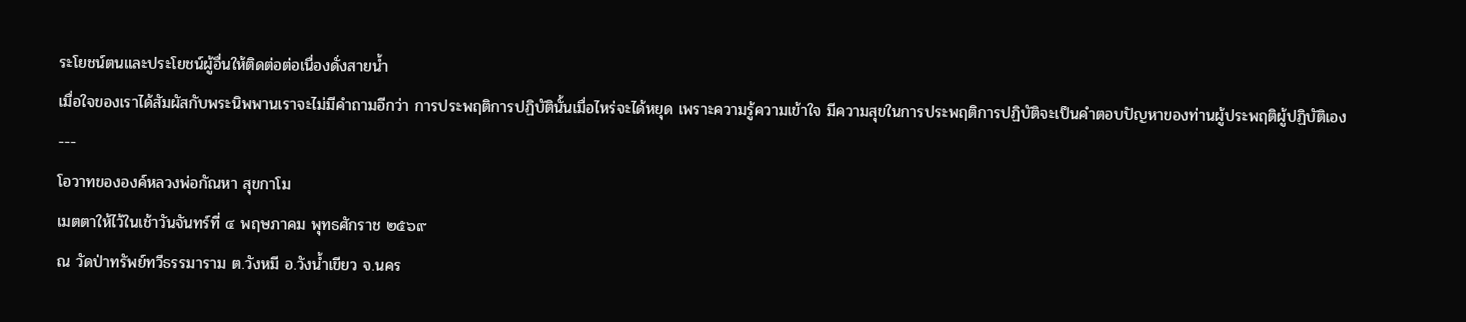ระโยชน์ตนและประโยชน์ผู้อื่นให้ติดต่อต่อเนื่องดั่งสายน้ำ
เมื่อใจของเราได้สัมผัสกับพระนิพพานเราจะไม่มีคำถามอีกว่า การประพฤติการปฏิบัตินั้นเมื่อไหร่จะได้หยุด เพราะความรู้ความเข้าใจ มีความสุขในการประพฤติการปฏิบัติจะเป็นคำตอบปัญหาของท่านผู้ประพฤติผู้ปฏิบัติเอง
---
โอวาทขององค์หลวงพ่อกัณหา สุขกาโม
เมตตาให้ไว้ในเช้าวันจันทร์ที่ ๔ พฤษภาคม พุทธศักราช ๒๕๖๙
ณ วัดป่าทรัพย์ทวีธรรมาราม ต.วังหมี อ.วังน้ำเขียว จ.นคร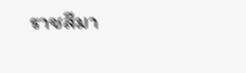ราชสีมา